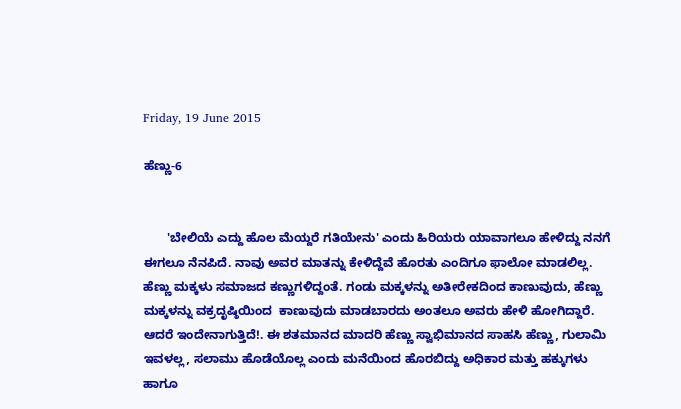Friday, 19 June 2015

ಹೆಣ್ಣು-6


       'ಬೇಲಿಯೆ ಎದ್ದು ಹೊಲ ಮೆಯ್ದರೆ ಗತಿಯೇನು' ಎಂದು ಹಿರಿಯರು ಯಾವಾಗಲೂ ಹೇಳಿದ್ದು ನನಗೆ ಈಗಲೂ ನೆನಪಿದೆ. ನಾವು ಅವರ ಮಾತನ್ನು ಕೇಳಿದ್ದೆವೆ ಹೊರತು ಎಂದಿಗೂ ಫಾಲೋ ಮಾಡಲಿಲ್ಲ. ಹೆಣ್ಣು ಮಕ್ಕಳು ಸಮಾಜದ ಕಣ್ಣುಗಳಿದ್ದಂತೆ. ಗಂಡು ಮಕ್ಕಳನ್ನು ಅತೀರೇಕದಿಂದ ಕಾಣುವುದು, ಹೆಣ್ಣು ಮಕ್ಕಳನ್ನು ವಕ್ರದೃಷ್ಠಿಯಿಂದ  ಕಾಣುವುದು ಮಾಡಬಾರದು ಅಂತಲೂ ಅವರು ಹೇಳಿ ಹೋಗಿದ್ದಾರೆ. ಆದರೆ ಇಂದೇನಾಗುತ್ತಿದೆ!. ಈ ಶತಮಾನದ ಮಾದರಿ ಹೆಣ್ಣು ಸ್ವಾಭಿಮಾನದ ಸಾಹಸಿ ಹೆಣ್ಣು, ಗುಲಾಮಿ ಇವಳಲ್ಲ, ಸಲಾಮು ಹೊಡೆಯೊಲ್ಲ ಎಂದು ಮನೆಯಿಂದ ಹೊರಬಿದ್ದು ಅಧಿಕಾರ ಮತ್ತು ಹಕ್ಕುಗಳು ಹಾಗೂ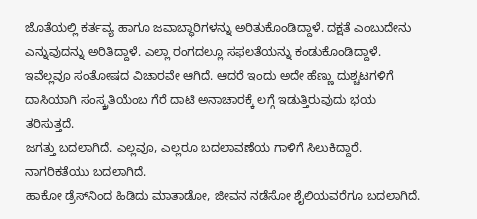ಜೊತೆಯಲ್ಲಿ ಕರ್ತವ್ಯ ಹಾಗೂ ಜವಾಬ್ಧಾರಿಗಳನ್ನು ಅರಿತುಕೊಂಡಿದ್ದಾಳೆ. ದಕ್ಷತೆ ಎಂಬುದೇನು ಎನ್ನುವುದನ್ನು ಅರಿತಿದ್ದಾಳೆ. ಎಲ್ಲಾ ರಂಗದಲ್ಲೂ ಸಫಲತೆಯನ್ನು ಕಂಡುಕೊಂಡಿದ್ದಾಳೆ. ಇವೆಲ್ಲವೂ ಸಂತೋಷದ ವಿಚಾರವೇ ಆಗಿದೆ. ಆದರೆ ಇಂದು ಅದೇ ಹೆಣ್ಣು ದುಶ್ಚಟಗಳಿಗೆ ದಾಸಿಯಾಗಿ ಸಂಸ್ಕ್ರತಿಯೆಂಬ ಗೆರೆ ದಾಟಿ ಅನಾಚಾರಕ್ಕೆ ಲಗ್ಗೆ ಇಡುತ್ತಿರುವುದು ಭಯ ತರಿಸುತ್ತದೆ.
ಜಗತ್ತು ಬದಲಾಗಿದೆ. ಎಲ್ಲವೂ, ಎಲ್ಲರೂ ಬದಲಾವಣೆಯ ಗಾಳಿಗೆ ಸಿಲುಕಿದ್ದಾರೆ. ನಾಗರಿಕತೆಯು ಬದಲಾಗಿದೆ.
ಹಾಕೋ ಡ್ರೆಸ್‍ನಿಂದ ಹಿಡಿದು ಮಾತಾಡೋ, ಜೀವನ ನಡೆಸೋ ಶೈಲಿಯವರೆಗೂ ಬದಲಾಗಿದೆ.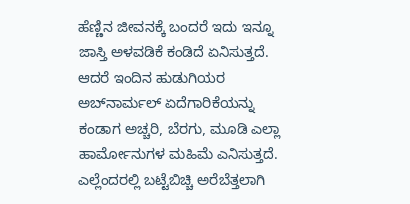ಹೆಣ್ಣಿನ ಜೀವನಕ್ಕೆ ಬಂದರೆ ಇದು ಇನ್ನೂ ಜಾಸ್ತಿ ಅಳವಡಿಕೆ ಕಂಡಿದೆ ಏನಿಸುತ್ತದೆ. ಆದರೆ ಇಂದಿನ ಹುಡುಗಿಯರ ಅಬ್‍ನಾರ್ಮಲ್ ಏದೆಗಾರಿಕೆಯನ್ನು ಕಂಡಾಗ ಅಚ್ಚರಿ, ಬೆರಗು, ಮೂಡಿ ಎಲ್ಲಾ ಹಾರ್ಮೋನುಗಳ ಮಹಿಮೆ ಎನಿಸುತ್ತದೆ. ಎಲ್ಲೆಂದರಲ್ಲಿ ಬಟ್ಟೆಬಿಚ್ಚಿ ಅರೆಬೆತ್ತಲಾಗಿ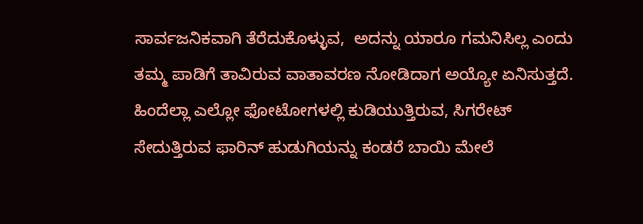ಸಾರ್ವಜನಿಕವಾಗಿ ತೆರೆದುಕೊಳ್ಳುವ,  ಅದನ್ನು ಯಾರೂ ಗಮನಿಸಿಲ್ಲ ಎಂದು ತಮ್ಮ ಪಾಡಿಗೆ ತಾವಿರುವ ವಾತಾವರಣ ನೋಡಿದಾಗ ಅಯ್ಯೋ ಏನಿಸುತ್ತದೆ. ಹಿಂದೆಲ್ಲಾ ಎಲ್ಲೋ ಫೋಟೋಗಳಲ್ಲಿ ಕುಡಿಯುತ್ತಿರುವ, ಸಿಗರೇಟ್ ಸೇದುತ್ತಿರುವ ಫಾರಿನ್ ಹುಡುಗಿಯನ್ನು ಕಂಡರೆ ಬಾಯಿ ಮೇಲೆ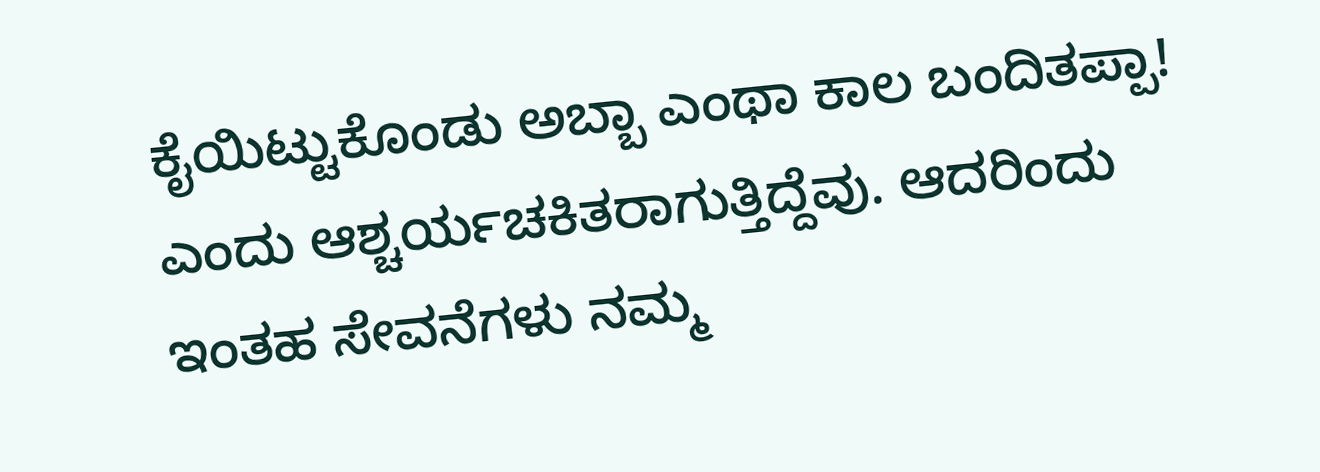ಕೈಯಿಟ್ಟುಕೊಂಡು ಅಬ್ಬಾ ಎಂಥಾ ಕಾಲ ಬಂದಿತಪ್ಪಾ! ಎಂದು ಆಶ್ಚರ್ಯಚಕಿತರಾಗುತ್ತಿದ್ದೆವು. ಆದರಿಂದು ಇಂತಹ ಸೇವನೆಗಳು ನಮ್ಮ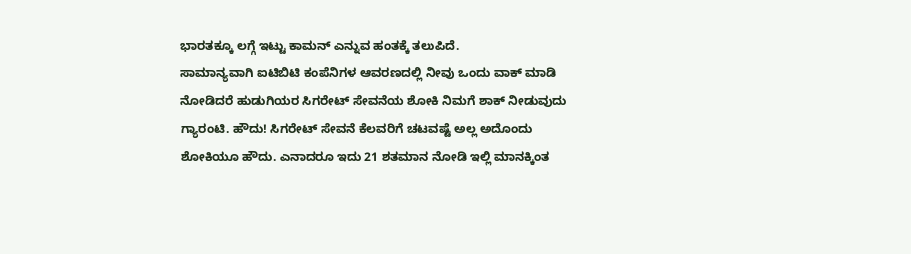ಭಾರತಕ್ಕೂ ಲಗ್ಗೆ ಇಟ್ಟು ಕಾಮನ್ ಎನ್ನುವ ಹಂತಕ್ಕೆ ತಲುಪಿದೆ.
ಸಾಮಾನ್ಯವಾಗಿ ಐಟಿಬಿಟಿ ಕಂಪೆನಿಗಳ ಆವರಣದಲ್ಲಿ ನೀವು ಒಂದು ವಾಕ್ ಮಾಡಿ ನೋಡಿದರೆ ಹುಡುಗಿಯರ ಸಿಗರೇಟ್ ಸೇವನೆಯ ಶೋಕಿ ನಿಮಗೆ ಶಾಕ್ ನೀಡುವುದು ಗ್ಯಾರಂಟಿ. ಹೌದು! ಸಿಗರೇಟ್ ಸೇವನೆ ಕೆಲವರಿಗೆ ಚಟವಷ್ಟೆ ಅಲ್ಲ ಅದೊಂದು ಶೋಕಿಯೂ ಹೌದು. ಎನಾದರೂ ಇದು 21 ಶತಮಾನ ನೋಡಿ ಇಲ್ಲಿ ಮಾನಕ್ಕಿಂತ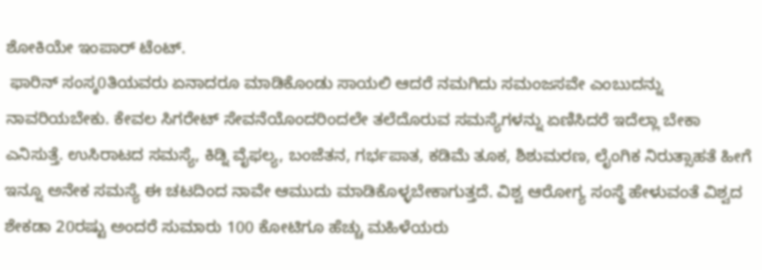ಶೋಕಿಯೇ ಇಂಪಾರ್ ಟೆಂಟ್.
 ಫಾರಿನ್ ಸಂಸ್ಕ0ತಿಯವರು ಏನಾದರೂ ಮಾಡಿಕೊಂಡು ಸಾಯಲಿ ಆದರೆ ನಮಗಿದು ಸಮಂಜಸವೇ ಎಂಬುದನ್ನು ನಾವರಿಯಬೇಕು. ಕೇವಲ ಸಿಗರೇಟ್ ಸೇವನೆಯೊಂದರಿಂದಲೇ ತಲೆದೊರುವ ಸಮಸ್ಯೆಗಳನ್ನು ಏಣಿಸಿದರೆ ಇದೆಲ್ಲಾ ಬೇಕಾ ಎನಿಸುತ್ತೆ. ಉಸಿರಾಟದ ಸಮಸ್ಯೆ, ಕಿಡ್ನಿ ವೈಫಲ್ಯ, ಬಂಜೆತನ, ಗರ್ಭಪಾತ, ಕಡಿಮೆ ತೂಕ, ಶಿಶುಮರಣ, ಲೈಂಗಿಕ ನಿರುತ್ಸಾಹತೆ ಹೀಗೆ ಇನ್ನೂ ಅನೇಕ ಸಮಸ್ಯೆ ಈ ಚಟದಿಂದ ನಾವೇ ಆಮುದು ಮಾಡಿಕೊಳ್ಳಬೇಕಾಗುತ್ತದೆ. ವಿಶ್ವ ಆರೋಗ್ಯ ಸಂಸ್ಥೆ ಹೇಳುವಂತೆ ವಿಶ್ವದ ಶೇಕಡಾ 20ರಷ್ಟು ಅಂದರೆ ಸುಮಾರು 100 ಕೋಟಿಗೂ ಹೆಚ್ಚು ಮಹಿಳೆಯರು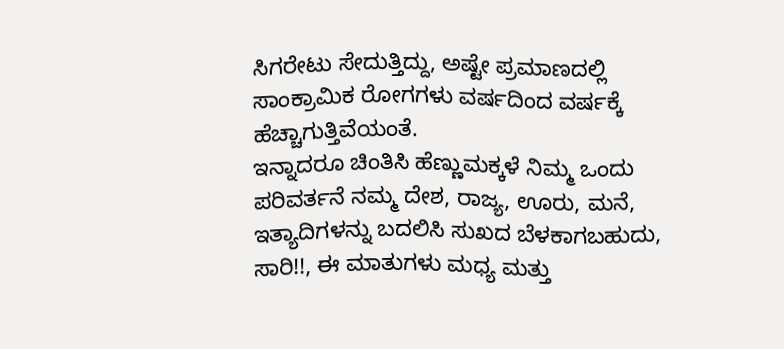ಸಿಗರೇಟು ಸೇದುತ್ತಿದ್ದು, ಅಷ್ಟೇ ಪ್ರಮಾಣದಲ್ಲಿ ಸಾಂಕ್ರಾಮಿಕ ರೋಗಗಳು ವರ್ಷದಿಂದ ವರ್ಷಕ್ಕೆ ಹೆಚ್ಚಾಗುತ್ತಿವೆಯಂತೆ.
ಇನ್ನಾದರೂ ಚಿಂತಿಸಿ ಹೆಣ್ಣುಮಕ್ಕಳೆ ನಿಮ್ಮ ಒಂದು ಪರಿವರ್ತನೆ ನಮ್ಮ ದೇಶ, ರಾಜ್ಯ, ಊರು, ಮನೆ, ಇತ್ಯಾದಿಗಳನ್ನು ಬದಲಿಸಿ ಸುಖದ ಬೆಳಕಾಗಬಹುದು, ಸಾರಿ!!, ಈ ಮಾತುಗಳು ಮಧ್ಯ ಮತ್ತು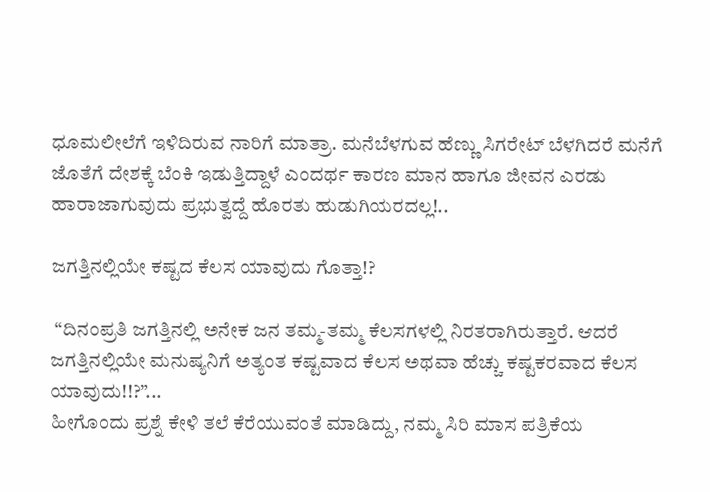ಧೂಮಲೀಲೆಗೆ ಇಳಿದಿರುವ ನಾರಿಗೆ ಮಾತ್ರಾ. ಮನೆಬೆಳಗುವ ಹೆಣ್ಣು ಸಿಗರೇಟ್ ಬೆಳಗಿದರೆ ಮನೆಗೆ ಜೊತೆಗೆ ದೇಶಕ್ಕೆ ಬೆಂಕಿ ಇಡುತ್ತಿದ್ದಾಳೆ ಎಂದರ್ಥ ಕಾರಣ ಮಾನ ಹಾಗೂ ಜೀವನ ಎರಡು ಹಾರಾಜಾಗುವುದು ಪ್ರಭುತ್ವದ್ದೆ ಹೊರತು ಹುಡುಗಿಯರದಲ್ಲ!..

ಜಗತ್ತಿನಲ್ಲಿಯೇ ಕಷ್ಟದ ಕೆಲಸ ಯಾವುದು ಗೊತ್ತಾ!?

 “ದಿನಂಪ್ರತಿ ಜಗತ್ತಿನಲ್ಲಿ ಅನೇಕ ಜನ ತಮ್ಮ-ತಮ್ಮ ಕೆಲಸಗಳಲ್ಲಿ ನಿರತರಾಗಿರುತ್ತಾರೆ. ಆದರೆ ಜಗತ್ತಿನಲ್ಲಿಯೇ ಮನುಷ್ಯನಿಗೆ ಅತ್ಯಂತ ಕಷ್ಟವಾದ ಕೆಲಸ ಅಥವಾ ಹೆಚ್ಚು ಕಷ್ಟಕರವಾದ ಕೆಲಸ ಯಾವುದು!!?”...
ಹೀಗೊಂದು ಪ್ರಶ್ನೆ ಕೇಳಿ ತಲೆ ಕೆರೆಯುವಂತೆ ಮಾಡಿದ್ದು, ನಮ್ಮ ಸಿರಿ ಮಾಸ ಪತ್ರಿಕೆಯ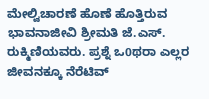ಮೇಲ್ವಿಚಾರಣೆ ಹೊಣೆ ಹೊತ್ತಿರುವ ಭಾವನಾಜೀವಿ ಶ್ರೀಮತಿ ಜೆ.ಎಸ್. ರುಕ್ಮಿಣಿಯವರು. ಪ್ರಶ್ನೆ ಒ0ಥರಾ ಎಲ್ಲರ ಜೀವನಕ್ಕೂ ನೆರೆಟಿವ್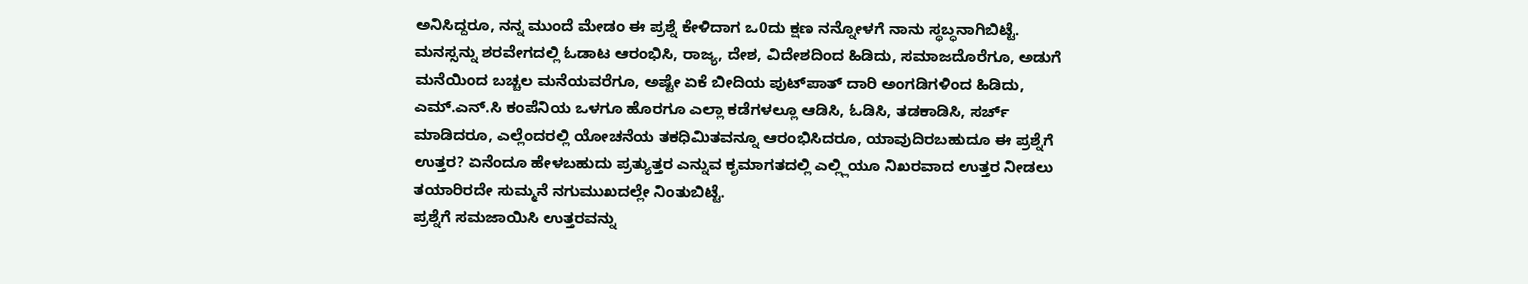ಅನಿಸಿದ್ದರೂ, ನನ್ನ ಮುಂದೆ ಮೇಡಂ ಈ ಪ್ರಶ್ನೆ ಕೇಳಿದಾಗ ಒ0ದು ಕ್ಷಣ ನನ್ನೋಳಗೆ ನಾನು ಸ್ಥಬ್ಧನಾಗಿಬಿಟ್ಟೆ. ಮನಸ್ಸನ್ನು ಶರವೇಗದಲ್ಲಿ ಓಡಾಟ ಆರಂಭಿಸಿ, ರಾಜ್ಯ, ದೇಶ, ವಿದೇಶದಿಂದ ಹಿಡಿದು, ಸಮಾಜದೊರೆಗೂ, ಅಡುಗೆ ಮನೆಯಿಂದ ಬಚ್ಚಲ ಮನೆಯವರೆಗೂ, ಅಷ್ಟೇ ಏಕೆ ಬೀದಿಯ ಪುಟ್‍ಪಾತ್ ದಾರಿ ಅಂಗಡಿಗಳಿಂದ ಹಿಡಿದು, ಎಮ್.ಎನ್.ಸಿ ಕಂಪೆನಿಯ ಒಳಗೂ ಹೊರಗೂ ಎಲ್ಲಾ ಕಡೆಗಳಲ್ಲೂ ಆಡಿಸಿ, ಓಡಿಸಿ, ತಡಕಾಡಿಸಿ, ಸರ್ಚ್ ಮಾಡಿದರೂ, ಎಲ್ಲೆಂದರಲ್ಲಿ ಯೋಚನೆಯ ತಕಧಿಮಿತವನ್ನೂ ಆರಂಭಿಸಿದರೂ, ಯಾವುದಿರಬಹುದೂ ಈ ಪ್ರಶ್ನೆಗೆ ಉತ್ತರ? ಏನೆಂದೂ ಹೇಳಬಹುದು ಪ್ರತ್ಯುತ್ತರ ಎನ್ನುವ ಕೃಮಾಗತದಲ್ಲಿ ಎಲ್ಲ್ಲಿಯೂ ನಿಖರವಾದ ಉತ್ತರ ನೀಡಲು ತಯಾರಿರದೇ ಸುಮ್ಮನೆ ನಗುಮುಖದಲ್ಲೇ ನಿಂತುಬಿಟ್ಟೆ.
ಪ್ರಶ್ನೆಗೆ ಸಮಜಾಯಿಸಿ ಉತ್ತರವನ್ನು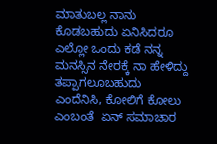ಮಾತುಬಲ್ಲ ನಾನು ಕೊಡಬಹುದು ಏನಿಸಿದರೂ ಎಲ್ಲೋ ಒಂದು ಕಡೆ ನನ್ನ ಮನಸ್ಸಿನ ನೇರಕ್ಕೆ ನಾ ಹೇಳಿದ್ದು ತಪ್ಪಾಗಲೂಬಹುದು ಎಂದೆನಿಸಿ, ಕೋಲಿಗೆ ಕೋಲು ಎಂಬಂತೆ  ಏನ್ ಸಮಾಚಾರ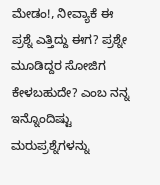ಮೇಡಂ!, ನೀವ್ಯಾಕೆ ಈ ಪ್ರಶ್ನೆ ಎತ್ತಿದ್ದು ಈಗ? ಪ್ರಶ್ನೇ ಮೂಡಿದ್ದರ ಸೋಜಿಗ ಕೇಳಬಹುದೇ? ಎಂಬ ನನ್ನ ಇನ್ನೊಂದಿಷ್ಟು ಮರುಪ್ರಶ್ನೆಗಳನ್ನು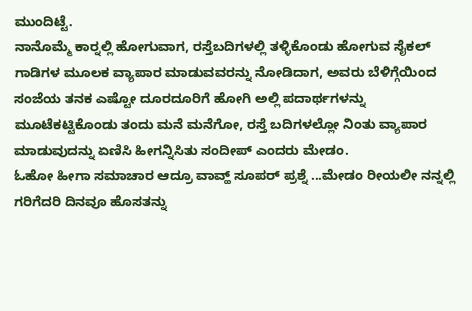ಮುಂದಿಟ್ಟೆ.
ನಾನೊಮ್ಮೆ ಕಾರ್‍ನಲ್ಲಿ ಹೋಗುವಾಗ, ರಸ್ತೆಬದಿಗಳಲ್ಲಿ ತಳ್ಳಿಕೊಂಡು ಹೋಗುವ ಸೈಕಲ್ ಗಾಡಿಗಳ ಮೂಲಕ ವ್ಯಾಪಾರ ಮಾಡುವವರನ್ನು ನೋಡಿದಾಗ, ಅವರು ಬೆಳಿಗ್ಗೆಯಿಂದ ಸಂಜೆಯ ತನಕ ಎಷ್ಟೋ ದೂರದೂರಿಗೆ ಹೋಗಿ ಅಲ್ಲಿ ಪದಾರ್ಥಗಳನ್ನು ಮೂಟೆಕಟ್ಟಿಕೊಂಡು ತಂದು ಮನೆ ಮನೆಗೋ, ರಸ್ತೆ ಬದಿಗಳಲ್ಲೋ ನಿಂತು ವ್ಯಾಪಾರ ಮಾಡುವುದನ್ನು ಏಣಿಸಿ ಹೀಗನ್ನಿಸಿತು ಸಂದೀಪ್ ಎಂದರು ಮೇಡಂ.
ಓಹೋ ಹೀಗಾ ಸಮಾಚಾರ ಆದ್ರೂ ವಾವ್ಹ್ ಸೂಪರ್ ಪ್ರಶ್ನೆ ...ಮೇಡಂ ರೀಯಲೀ ನನ್ನಲ್ಲಿ ಗರಿಗೆದರಿ ದಿನವೂ ಹೊಸತನ್ನು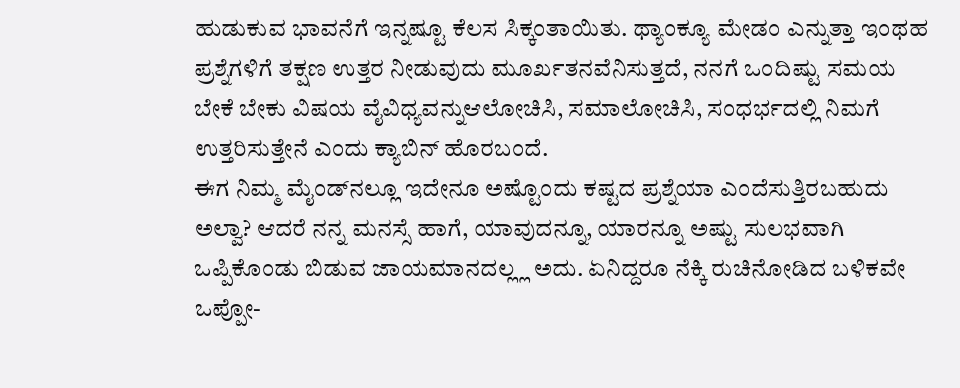ಹುಡುಕುವ ಭಾವನೆಗೆ ಇನ್ನಷ್ಟೂ ಕೆಲಸ ಸಿಕ್ಕಂತಾಯಿತು. ಥ್ಯಾಂಕ್ಯೂ ಮೇಡಂ ಎನ್ನುತ್ತಾ ಇಂಥಹ ಪ್ರಶ್ನೆಗಳಿಗೆ ತಕ್ಷಣ ಉತ್ತರ ನೀಡುವುದು ಮೂರ್ಖತನವೆನಿಸುತ್ತದೆ, ನನಗೆ ಒಂದಿಷ್ಟು ಸಮಯ ಬೇಕೆ ಬೇಕು ವಿಷಯ ವೈವಿಧ್ಯವನ್ನುಆಲೋಚಿಸಿ, ಸಮಾಲೋಚಿಸಿ, ಸಂಧರ್ಭದಲ್ಲಿ ನಿಮಗೆ ಉತ್ತರಿಸುತ್ತೇನೆ ಎಂದು ಕ್ಯಾಬಿನ್ ಹೊರಬಂದೆ.
ಈಗ ನಿಮ್ಮ ಮೈಂಡ್‍ನಲ್ಲೂ ಇದೇನೂ ಅಷ್ಟೊಂದು ಕಷ್ಟದ ಪ್ರಶ್ನೆಯಾ ಎಂದೆಸುತ್ತಿರಬಹುದು ಅಲ್ವಾ? ಆದರೆ ನನ್ನ ಮನಸ್ಸೆ ಹಾಗೆ, ಯಾವುದನ್ನೂ, ಯಾರನ್ನೂ ಅಷ್ಟು ಸುಲಭವಾಗಿ ಒಪ್ಪಿಕೊಂಡು ಬಿಡುವ ಜಾಯಮಾನದಲ್ಲ್ಲ ಅದು. ಏನಿದ್ದರೂ ನೆಕ್ಕಿ ರುಚಿನೋಡಿದ ಬಳಿಕವೇ ಒಪ್ಪೋ-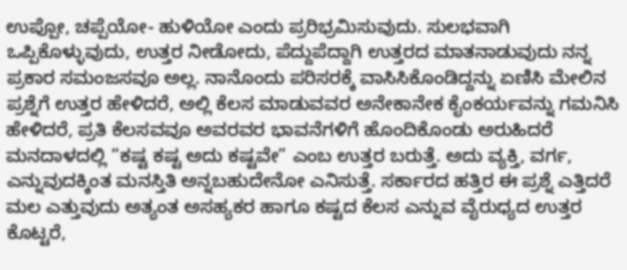ಉಪ್ಪೋ, ಚಪ್ಪೆಯೋ- ಹುಳಿಯೋ ಎಂದು ಪ್ರರಿಭ್ರಮಿಸುವುದು. ಸುಲಭವಾಗಿ ಒಪ್ಪಿಕೊಳ್ಳುವುದು, ಉತ್ತರ ನೀಡೋದು, ಪೆದ್ದುಪೆದ್ದಾಗಿ ಉತ್ತರದ ಮಾತನಾಡುವುದು ನನ್ನ ಪ್ರಕಾರ ಸಮಂಜಸವೂ ಅಲ್ಲ. ನಾನೊಂದು ಪರಿಸರಕ್ಕೆ ವಾಸಿಸಿಕೊಂಡಿದ್ದನ್ನು ಏಣಿಸಿ ಮೇಲಿನ ಪ್ರಶ್ನೆಗೆ ಉತ್ತರ ಹೇಳಿದರೆ, ಅಲ್ಲಿ ಕೆಲಸ ಮಾಡುವವರ ಅನೇಕಾನೇಕ ಕೈಂಕರ್ಯವನ್ನು ಗಮನಿಸಿ ಹೇಳಿದರೆ, ಪ್ರತಿ ಕೆಲಸವವೂ ಅವರವರ ಭಾವನೆಗಳಿಗೆ ಹೊಂದಿಕೊಂಡು ಅರುಹಿದರೆ ಮನದಾಳದಲ್ಲಿ “ಕಷ್ಟ ಕಷ್ಟ ಅದು ಕಷ್ಟವೇ” ಎಂಬ ಉತ್ತರ ಬರುತ್ತೆ. ಅದು ವ್ಯಕ್ತಿ, ವರ್ಗ, ಎನ್ನುವುದಕ್ಕಿಂತ ಮನಸ್ತಿತಿ ಅನ್ನಬಹುದೇನೋ ಎನಿಸುತ್ತೆ. ಸರ್ಕಾರದ ಹತ್ತಿರ ಈ ಪ್ರಶ್ನೆ ಎತ್ತಿದರೆ ಮಲ ಎತ್ತುವುದು ಅತ್ಯಂತ ಅಸಹ್ಯಕರ ಹಾಗೂ ಕಷ್ಟದ ಕೆಲಸ ಎನ್ನುವ ವೈರುಧ್ಯದ ಉತ್ತರ ಕೊಟ್ಟರೆ,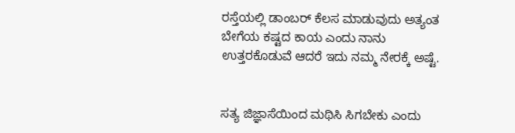ರಸ್ತೆಯಲ್ಲಿ ಡಾಂಬರ್ ಕೆಲಸ ಮಾಡುವುದು ಅತ್ಯಂತ ಬೇಗೆಯ ಕಷ್ಟದ ಕಾಯ ಎಂದು ನಾನು ಉತ್ತರಕೊಡುವೆ ಆದರೆ ಇದು ನಮ್ಮ ನೇರಕ್ಕೆ ಅಷ್ಟೆ.


ಸತ್ಯ ಜಿಜ್ಞಾಸೆಯಿಂದ ಮಥಿಸಿ ಸಿಗಬೇಕು ಎಂದು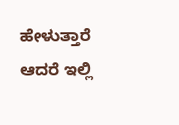ಹೇಳುತ್ತಾರೆ ಆದರೆ ಇಲ್ಲಿ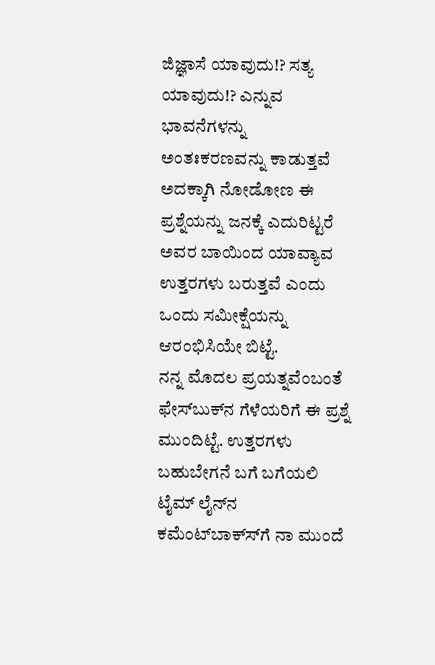ಜಿಜ್ಞಾಸೆ ಯಾವುದು!? ಸತ್ಯ ಯಾವುದು!? ಎನ್ನುವ ಭಾವನೆಗಳನ್ನು ಅಂತಃಕರಣವನ್ನು ಕಾಡುತ್ತವೆ ಅದಕ್ಕಾಗಿ ನೋಡೋಣ ಈ ಪ್ರಶ್ನೆಯನ್ನು ಜನಕ್ಕೆ ಎದುರಿಟ್ಟರೆ ಅವರ ಬಾಯಿಂದ ಯಾವ್ಯಾವ ಉತ್ತರಗಳು ಬರುತ್ತವೆ ಎಂದು ಒಂದು ಸಮೀಕ್ಷೆಯನ್ನು  ಆರಂಭಿಸಿಯೇ ಬಿಟ್ಟೆ.
ನನ್ನ ಮೊದಲ ಪ್ರಯತ್ನವೆಂಬಂತೆ ಫೇಸ್‍ಬುಕ್‍ನ ಗೆಳೆಯರಿಗೆ ಈ ಪ್ರಶ್ನೆ ಮುಂದಿಟ್ಟೆ. ಉತ್ತರಗಳು ಬಹುಬೇಗನೆ ಬಗೆ ಬಗೆಯಲಿ ಟೈಮ್ ಲೈನ್‍ನ ಕಮೆಂಟ್‍ಬಾಕ್ಸ್‍ಗೆ ನಾ ಮುಂದೆ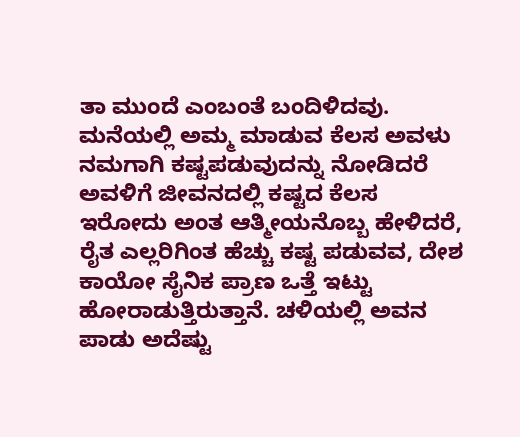ತಾ ಮುಂದೆ ಎಂಬಂತೆ ಬಂದಿಳಿದವು. ಮನೆಯಲ್ಲಿ ಅಮ್ಮ ಮಾಡುವ ಕೆಲಸ ಅವಳು ನಮಗಾಗಿ ಕಷ್ಟಪಡುವುದನ್ನು ನೋಡಿದರೆ ಅವಳಿಗೆ ಜೀವನದಲ್ಲಿ ಕಷ್ಟದ ಕೆಲಸ ಇರೋದು ಅಂತ ಆತ್ಮೀಯನೊಬ್ಬ ಹೇಳಿದರೆ, ರೈತ ಎಲ್ಲರಿಗಿಂತ ಹೆಚ್ಚು ಕಷ್ಟ ಪಡುವವ, ದೇಶ ಕಾಯೋ ಸೈನಿಕ ಪ್ರಾಣ ಒತ್ತೆ ಇಟ್ಟು ಹೋರಾಡುತ್ತಿರುತ್ತಾನೆ. ಚಳಿಯಲ್ಲಿ ಅವನ ಪಾಡು ಅದೆಷ್ಟು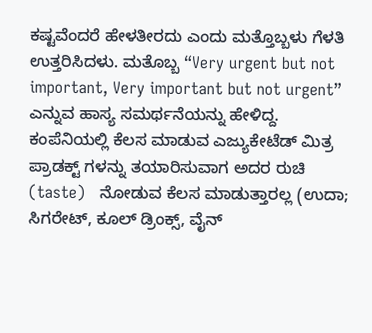ಕಷ್ಟವೆಂದರೆ ಹೇಳತೀರದು ಎಂದು ಮತ್ತೊಬ್ಬಳು ಗೆಳತಿ ಉತ್ತರಿಸಿದಳು. ಮತೊಬ್ಬ “Very urgent but not important, Very important but not urgent” ಎನ್ನುವ ಹಾಸ್ಯ ಸಮರ್ಥನೆಯನ್ನು ಹೇಳಿದ್ದ. ಕಂಪೆನಿಯಲ್ಲಿ ಕೆಲಸ ಮಾಡುವ ಎಜ್ಯುಕೇಟೆಡ್ ಮಿತ್ರ ಪ್ರಾಡಕ್ಟ್ ಗಳನ್ನು ತಯಾರಿಸುವಾಗ ಅದರ ರುಚಿ (taste)   ನೋಡುವ ಕೆಲಸ ಮಾಡುತ್ತಾರಲ್ಲ (ಉದಾ; ಸಿಗರೇಟ್, ಕೂಲ್ ಡ್ರಿಂಕ್ಸ್, ವೈನ್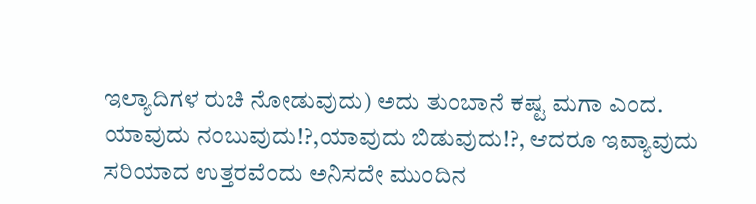ಇಲ್ಯಾದಿಗಳ ರುಚಿ ನೋಡುವುದು) ಅದು ತುಂಬಾನೆ ಕಷ್ಟ ಮಗಾ ಎಂದ. ಯಾವುದು ನಂಬುವುದು!?,ಯಾವುದು ಬಿಡುವುದು!?, ಆದರೂ ಇವ್ಯಾವುದು ಸರಿಯಾದ ಉತ್ತರವೆಂದು ಅನಿಸದೇ ಮುಂದಿನ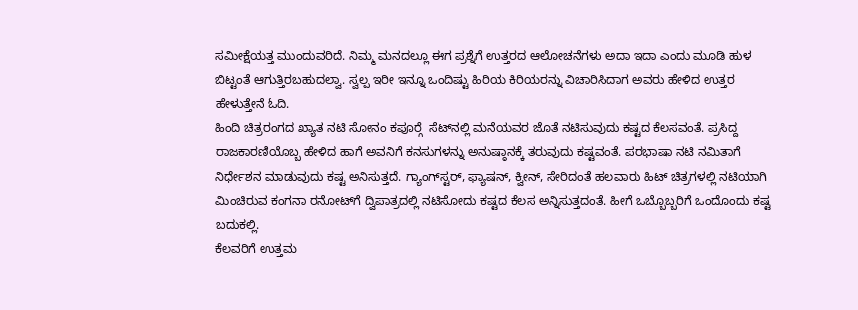ಸಮೀಕ್ಷೆಯತ್ತ ಮುಂದುವರಿದೆ. ನಿಮ್ಮ ಮನದಲ್ಲೂ ಈಗ ಪ್ರಶ್ನೆಗೆ ಉತ್ತರದ ಆಲೋಚನೆಗಳು ಅದಾ ಇದಾ ಎಂದು ಮೂಡಿ ಹುಳ ಬಿಟ್ಟಂತೆ ಆಗುತ್ತಿರಬಹುದಲ್ವಾ. ಸ್ವಲ್ಪ ಇರೀ ಇನ್ನೂ ಒಂದಿಷ್ಟು ಹಿರಿಯ ಕಿರಿಯರನ್ನು ವಿಚಾರಿಸಿದಾಗ ಅವರು ಹೇಳಿದ ಉತ್ತರ ಹೇಳುತ್ತೇನೆ ಓದಿ.
ಹಿಂದಿ ಚಿತ್ರರಂಗದ ಖ್ಯಾತ ನಟಿ ಸೋನಂ ಕಪೂರ್‍ಗೆ  ಸೆಟ್‍ನಲ್ಲಿ ಮನೆಯವರ ಜೊತೆ ನಟಿಸುವುದು ಕಷ್ಟದ ಕೆಲಸವಂತೆ. ಪ್ರಸಿದ್ದ ರಾಜಕಾರಣಿಯೊಬ್ಬ ಹೇಳಿದ ಹಾಗೆ ಅವನಿಗೆ ಕನಸುಗಳನ್ನು ಅನುಷ್ಠಾನಕ್ಕೆ ತರುವುದು ಕಷ್ಟವಂತೆ. ಪರಭಾಷಾ ನಟಿ ನಮಿತಾಗೆ ನಿರ್ಧೇಶನ ಮಾಡುವುದು ಕಷ್ಟ ಅನಿಸುತ್ತದೆ. ಗ್ಯಾಂಗ್‍ಸ್ಟರ್, ಫ್ಯಾಷನ್, ಕ್ವೀನ್, ಸೇರಿದಂತೆ ಹಲವಾರು ಹಿಟ್ ಚಿತ್ರಗಳಲ್ಲಿ ನಟಿಯಾಗಿ ಮಿಂಚಿರುವ ಕಂಗನಾ ರನೋಟ್‍ಗೆ ದ್ವಿಪಾತ್ರದಲ್ಲಿ ನಟಿಸೋದು ಕಷ್ಟದ ಕೆಲಸ ಅನ್ನಿಸುತ್ತದಂತೆ. ಹೀಗೆ ಒಬ್ಬೊಬ್ಬರಿಗೆ ಒಂದೊಂದು ಕಷ್ಟ ಬದುಕಲ್ಲಿ.
ಕೆಲವರಿಗೆ ಉತ್ತಮ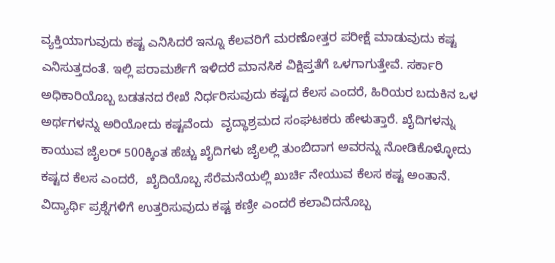ವ್ಯಕ್ತಿಯಾಗುವುದು ಕಷ್ಟ ಎನಿಸಿದರೆ ಇನ್ನೂ ಕೆಲವರಿಗೆ ಮರಣೋತ್ತರ ಪರೀಕ್ಷೆ ಮಾಡುವುದು ಕಷ್ಟ ಎನಿಸುತ್ತದಂತೆ. ಇಲ್ಲಿ ಪರಾಮರ್ಶೆಗೆ ಇಳಿದರೆ ಮಾನಸಿಕ ವಿಕ್ಷಿಪ್ತತೆಗೆ ಒಳಗಾಗುತ್ತೇವೆ. ಸರ್ಕಾರಿ ಅಧಿಕಾರಿಯೊಬ್ಬ ಬಡತನದ ರೇಖೆ ನಿರ್ಧರಿಸುವುದು ಕಷ್ಟದ ಕೆಲಸ ಎಂದರೆ, ಹಿರಿಯರ ಬದುಕಿನ ಒಳ ಅರ್ಥಗಳನ್ನು ಅರಿಯೋದು ಕಷ್ಟವೆಂದು  ವೃದ್ಧಾಶ್ರಮದ ಸಂಘಟಕರು ಹೇಳುತ್ತಾರೆ. ಖೈದಿಗಳನ್ನು ಕಾಯುವ ಜೈಲರ್ 500ಕ್ಕಿಂತ ಹೆಚ್ಚು ಖೈದಿಗಳು ಜೈಲಲ್ಲಿ ತುಂಬಿದಾಗ ಅವರನ್ನು ನೋಡಿಕೊಳ್ಳೋದು ಕಷ್ಟದ ಕೆಲಸ ಎಂದರೆ,  ಖೈದಿಯೊಬ್ಬ ಸೆರೆಮನೆಯಲ್ಲಿ ಖುರ್ಚಿ ನೇಯುವ ಕೆಲಸ ಕಷ್ಟ ಅಂತಾನೆ. ವಿದ್ಯಾರ್ಥಿ ಪ್ರಶ್ನೆಗಳಿಗೆ ಉತ್ತರಿಸುವುದು ಕಷ್ಟ ಕಣ್ರೀ ಎಂದರೆ ಕಲಾವಿದನೊಬ್ಬ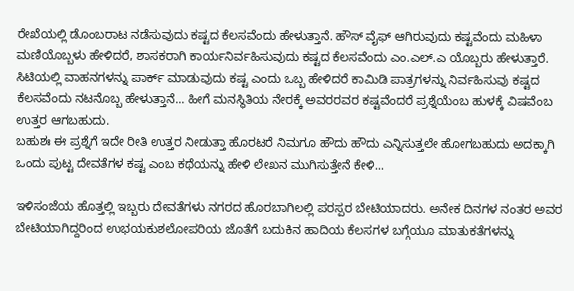ರೇಖೆಯಲ್ಲಿ ಡೊಂಬರಾಟ ನಡೆಸುವುದು ಕಷ್ಟದ ಕೆಲಸವೆಂದು ಹೇಳುತ್ತಾನೆ. ಹೌಸ್ ವೈಫ್ ಆಗಿರುವುದು ಕಷ್ಟವೆಂದು ಮಹಿಳಾ ಮಣಿಯೊಬ್ಬಳು ಹೇಳಿದರೆ, ಶಾಸಕರಾಗಿ ಕಾರ್ಯನಿರ್ವಹಿಸುವುದು ಕಷ್ಟದ ಕೆಲಸವೆಂದು ಎಂ.ಎಲ್.ಎ ಯೊಬ್ಬರು ಹೇಳುತ್ತಾರೆ. ಸಿಟಿಯಲ್ಲಿ ವಾಹನಗಳನ್ನು ಪಾರ್ಕ್ ಮಾಡುವುದು ಕಷ್ಟ ಎಂದು ಒಬ್ಬ ಹೇಳಿದರೆ ಕಾಮಿಡಿ ಪಾತ್ರಗಳನ್ನು ನಿರ್ವಹಿಸುವು ಕಷ್ಟದ ಕೆಲಸವೆಂದು ನಟನೊಬ್ಬ ಹೇಳುತ್ತಾನೆ... ಹೀಗೆ ಮನಸ್ಥಿತಿಯ ನೇರಕ್ಕೆ ಅವರರವರ ಕಷ್ಟವೆಂದರೆ ಪ್ರಶ್ನೆಯೆಂಬ ಹುಳಕ್ಕೆ ವಿಷವೆಂಬ ಉತ್ತರ ಆಗಬಹುದು.
ಬಹುಶಃ ಈ ಪ್ರಶ್ನೆಗೆ ಇದೇ ರೀತಿ ಉತ್ತರ ನೀಡುತ್ತಾ ಹೊರಟರೆ ನಿಮಗೂ ಹೌದು ಹೌದು ಎನ್ನಿಸುತ್ತಲೇ ಹೋಗಬಹುದು ಅದಕ್ಕಾಗಿ ಒಂದು ಪುಟ್ಟ ದೇವತೆಗಳ ಕಷ್ಟ ಎಂಬ ಕಥೆಯನ್ನು ಹೇಳಿ ಲೇಖನ ಮುಗಿಸುತ್ತೇನೆ ಕೇಳಿ...

ಇಳಿಸಂಜೆಯ ಹೊತ್ತಲ್ಲಿ ಇಬ್ಬರು ದೇವತೆಗಳು ನಗರದ ಹೊರಬಾಗಿಲಲ್ಲಿ ಪರಸ್ಪರ ಬೇಟಿಯಾದರು. ಅನೇಕ ದಿನಗಳ ನಂತರ ಅವರ ಬೇಟಿಯಾಗಿದ್ದರಿಂದ ಉಭಯಕುಶಲೋಪರಿಯ ಜೊತೆಗೆ ಬದುಕಿನ ಹಾದಿಯ ಕೆಲಸಗಳ ಬಗ್ಗೆಯೂ ಮಾತುಕತೆಗಳನ್ನು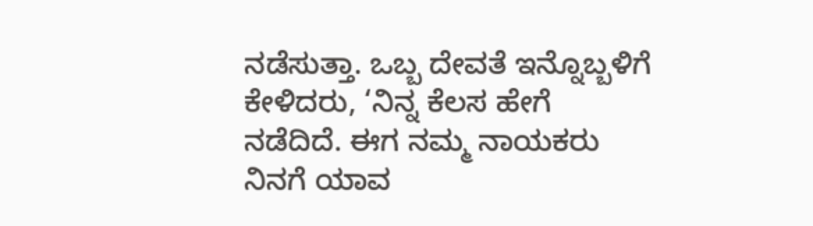ನಡೆಸುತ್ತಾ. ಒಬ್ಬ ದೇವತೆ ಇನ್ನೊಬ್ಬಳಿಗೆ ಕೇಳಿದರು, ‘ನಿನ್ನ ಕೆಲಸ ಹೇಗೆ ನಡೆದಿದೆ. ಈಗ ನಮ್ಮ ನಾಯಕರು ನಿನಗೆ ಯಾವ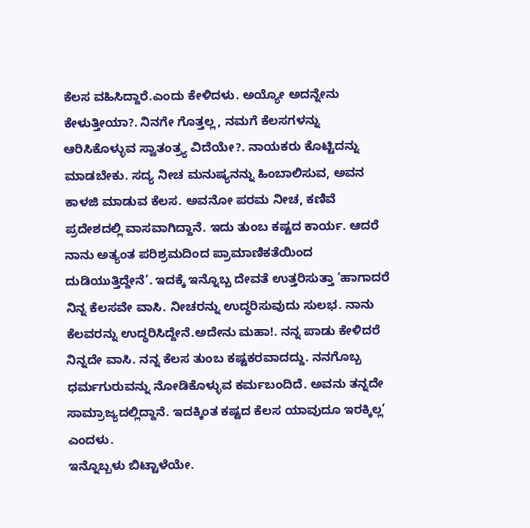ಕೆಲಸ ವಹಿಸಿದ್ದಾರೆ.ಎಂದು ಕೇಳಿದಳು. ಅಯ್ಯೋ ಅದನ್ನೇನು ಕೇಳುತ್ತೀಯಾ?. ನಿನಗೇ ಗೊತ್ತಲ್ಲ, ನಮಗೆ ಕೆಲಸಗಳನ್ನು ಆರಿಸಿಕೊಳ್ಳುವ ಸ್ವಾತಂತ್ರ್ಯ ವಿದೆಯೇ?. ನಾಯಕರು ಕೊಟ್ಟಿದನ್ನು ಮಾಡಬೇಕು. ಸದ್ಯ ನೀಚ ಮನುಷ್ಯನನ್ನು ಹಿಂಬಾಲಿಸುವ, ಅವನ ಕಾಳಜಿ ಮಾಡುವ ಕೆಲಸ. ಅವನೋ ಪರಮ ನೀಚ, ಕಣಿವೆ ಪ್ರದೇಶದಲ್ಲಿ ವಾಸವಾಗಿದ್ದಾನೆ. ಇದು ತುಂಬ ಕಷ್ಟದ ಕಾರ್ಯ. ಆದರೆ ನಾನು ಅತ್ಯಂತ ಪರಿಶ್ರಮದಿಂದ ಪ್ರಾಮಾಣಿಕತೆಯಿಂದ ದುಡಿಯುತ್ತಿದ್ದೇನೆ’. ಇದಕ್ಕೆ ಇನ್ನೊಬ್ಬ ದೇವತೆ ಉತ್ತರಿಸುತ್ತಾ ‘ಹಾಗಾದರೆ ನಿನ್ನ ಕೆಲಸವೇ ವಾಸಿ. ನೀಚರನ್ನು ಉದ್ಧರಿಸುವುದು ಸುಲಭ. ನಾನು ಕೆಲವರನ್ನು ಉದ್ಧರಿಸಿದ್ದೇನೆ.ಅದೇನು ಮಹಾ!. ನನ್ನ ಪಾಡು ಕೇಳಿದರೆ ನಿನ್ನದೇ ವಾಸಿ. ನನ್ನ ಕೆಲಸ ತುಂಬ ಕಷ್ಟಕರವಾದದ್ದು. ನನಗೊಬ್ಬ ಧರ್ಮಗುರುವನ್ನು ನೋಡಿಕೊಳ್ಳುವ ಕರ್ಮಬಂದಿದೆ. ಅವನು ತನ್ನದೇ ಸಾಮ್ರಾಜ್ಯದಲ್ಲಿದ್ದಾನೆ. ಇದಕ್ಕಿಂತ ಕಷ್ಟದ ಕೆಲಸ ಯಾವುದೂ ಇರಕ್ಕಿಲ್ಲ’ ಎಂದಳು.
ಇನ್ನೊಬ್ಬಳು ಬಿಟ್ಟಾಳೆಯೇ.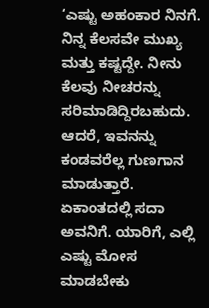‘ಎಷ್ಟು ಅಹಂಕಾರ ನಿನಗೆ. ನಿನ್ನ ಕೆಲಸವೇ ಮುಖ್ಯ ಮತ್ತು ಕಷ್ಟದ್ದೇ. ನೀನು ಕೆಲವು ನೀಚರನ್ನು ಸರಿಮಾಡಿದ್ದಿರಬಹುದು. ಆದರೆ, ಇವನನ್ನು ಕಂಡವರೆಲ್ಲ ಗುಣಗಾನ ಮಾಡುತ್ತಾರೆ. ಏಕಾಂತದಲ್ಲಿ ಸದಾ ಅವನಿಗೆ. ಯಾರಿಗೆ, ಎಲ್ಲಿ ಎಷ್ಟು ಮೋಸ ಮಾಡಬೇಕು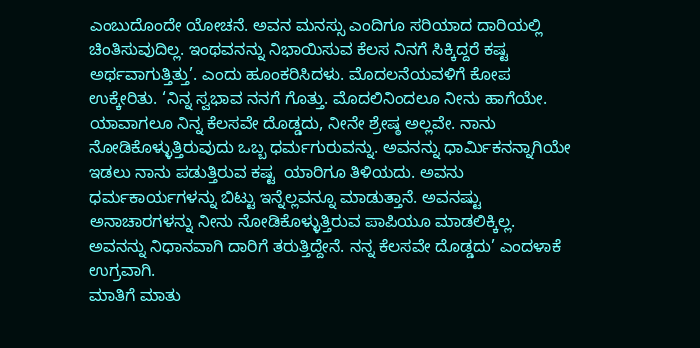ಎಂಬುದೊಂದೇ ಯೋಚನೆ. ಅವನ ಮನಸ್ಸು ಎಂದಿಗೂ ಸರಿಯಾದ ದಾರಿಯಲ್ಲಿ ಚಿಂತಿಸುವುದಿಲ್ಲ. ಇಂಥವನನ್ನು ನಿಭಾಯಿಸುವ ಕೆಲಸ ನಿನಗೆ ಸಿಕ್ಕಿದ್ದರೆ ಕಷ್ಟ ಅರ್ಥವಾಗುತ್ತಿತ್ತು’. ಎಂದು ಹೂಂಕರಿಸಿದಳು. ಮೊದಲನೆಯವಳಿಗೆ ಕೋಪ ಉಕ್ಕೇರಿತು. ‘ನಿನ್ನ ಸ್ವಭಾವ ನನಗೆ ಗೊತ್ತು. ಮೊದಲಿನಿಂದಲೂ ನೀನು ಹಾಗೆಯೇ. ಯಾವಾಗಲೂ ನಿನ್ನ ಕೆಲಸವೇ ದೊಡ್ಡದು, ನೀನೇ ಶ್ರೇಷ್ಠ ಅಲ್ಲವೇ. ನಾನು ನೋಡಿಕೊಳ್ಳುತ್ತಿರುವುದು ಒಬ್ಬ ಧರ್ಮಗುರುವನ್ನು. ಅವನನ್ನು ಧಾರ್ಮಿಕನನ್ನಾಗಿಯೇ ಇಡಲು ನಾನು ಪಡುತ್ತಿರುವ ಕಷ್ಟ  ಯಾರಿಗೂ ತಿಳಿಯದು. ಅವನು ಧರ್ಮಕಾರ್ಯಗಳನ್ನು ಬಿಟ್ಟು ಇನ್ನೆಲ್ಲವನ್ನೂ ಮಾಡುತ್ತಾನೆ. ಅವನಷ್ಟು ಅನಾಚಾರಗಳನ್ನು ನೀನು ನೋಡಿಕೊಳ್ಳುತ್ತಿರುವ ಪಾಪಿಯೂ ಮಾಡಲಿಕ್ಕಿಲ್ಲ. ಅವನನ್ನು ನಿಧಾನವಾಗಿ ದಾರಿಗೆ ತರುತ್ತಿದ್ದೇನೆ. ನನ್ನ ಕೆಲಸವೇ ದೊಡ್ಡದು’ ಎಂದಳಾಕೆ ಉಗ್ರವಾಗಿ.
ಮಾತಿಗೆ ಮಾತು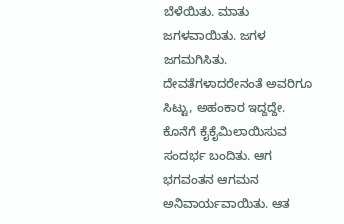ಬೆಳೆಯಿತು. ಮಾತು ಜಗಳವಾಯಿತು. ಜಗಳ ಜಗಮಗಿಸಿತು. ದೇವತೆಗಳಾದರೇನಂತೆ ಅವರಿಗೂ ಸಿಟ್ಟು, ಅಹಂಕಾರ ಇದ್ದದ್ದೇ. ಕೊನೆಗೆ ಕೈಕೈಮಿಲಾಯಿಸುವ ಸಂದರ್ಭ ಬಂದಿತು. ಆಗ ಭಗವಂತನ ಆಗಮನ ಅನಿವಾರ್ಯವಾಯಿತು. ಆತ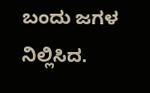ಬಂದು ಜಗಳ ನಿಲ್ಲಿಸಿದ.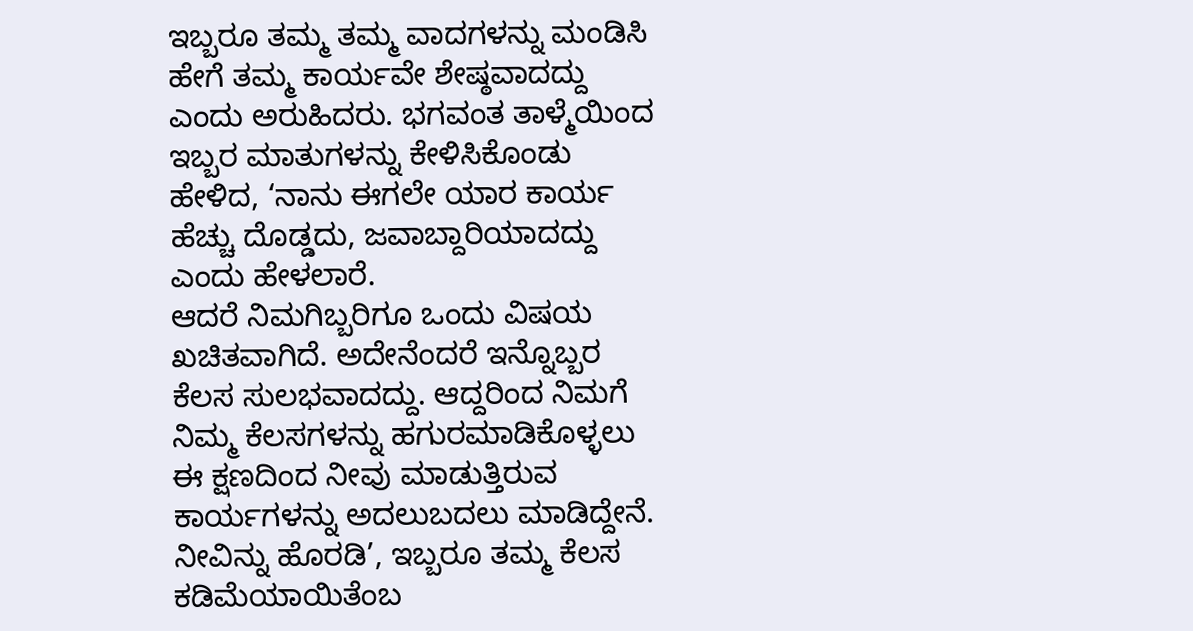ಇಬ್ಬರೂ ತಮ್ಮ ತಮ್ಮ ವಾದಗಳನ್ನು ಮಂಡಿಸಿ ಹೇಗೆ ತಮ್ಮ ಕಾರ್ಯವೇ ಶೇಷ್ಠವಾದದ್ದು ಎಂದು ಅರುಹಿದರು. ಭಗವಂತ ತಾಳ್ಮೆಯಿಂದ ಇಬ್ಬರ ಮಾತುಗಳನ್ನು ಕೇಳಿಸಿಕೊಂಡು ಹೇಳಿದ, ‘ನಾನು ಈಗಲೇ ಯಾರ ಕಾರ್ಯ ಹೆಚ್ಚು ದೊಡ್ಡದು, ಜವಾಬ್ದಾರಿಯಾದದ್ದು ಎಂದು ಹೇಳಲಾರೆ.
ಆದರೆ ನಿಮಗಿಬ್ಬರಿಗೂ ಒಂದು ವಿಷಯ ಖಚಿತವಾಗಿದೆ. ಅದೇನೆಂದರೆ ಇನ್ನೊಬ್ಬರ ಕೆಲಸ ಸುಲಭವಾದದ್ದು. ಆದ್ದರಿಂದ ನಿಮಗೆ ನಿಮ್ಮ ಕೆಲಸಗಳನ್ನು ಹಗುರಮಾಡಿಕೊಳ್ಳಲು ಈ ಕ್ಷಣದಿಂದ ನೀವು ಮಾಡುತ್ತಿರುವ  ಕಾರ್ಯಗಳನ್ನು ಅದಲುಬದಲು ಮಾಡಿದ್ದೇನೆ. ನೀವಿನ್ನು ಹೊರಡಿ’, ಇಬ್ಬರೂ ತಮ್ಮ ಕೆಲಸ ಕಡಿಮೆಯಾಯಿತೆಂಬ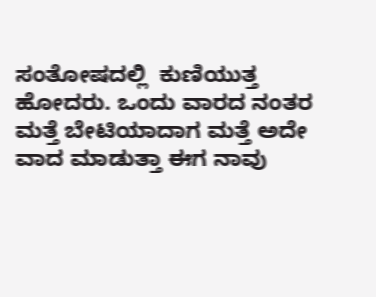ಸಂತೋಷದಲ್ಲಿ  ಕುಣಿಯುತ್ತ ಹೋದರು. ಒಂದು ವಾರದ ನಂತರ ಮತ್ತೆ ಬೇಟಿಯಾದಾಗ ಮತ್ತೆ ಅದೇ ವಾದ ಮಾಡುತ್ತಾ ಈಗ ನಾವು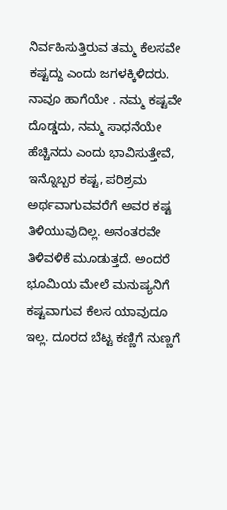ನಿರ್ವಹಿಸುತ್ತಿರುವ ತಮ್ಮ ಕೆಲಸವೇ ಕಷ್ಟದ್ದು ಎಂದು ಜಗಳಕ್ಕಿಳಿದರು.
ನಾವೂ ಹಾಗೆಯೇ . ನಮ್ಮ ಕಷ್ಟವೇ ದೊಡ್ಡದು, ನಮ್ಮ ಸಾಧನೆಯೇ ಹೆಚ್ಚಿನದು ಎಂದು ಭಾವಿಸುತ್ತೇವೆ, ಇನ್ನೊಬ್ಬರ ಕಷ್ಟ, ಪರಿಶ್ರಮ ಅರ್ಥವಾಗುವವರೆಗೆ ಅವರ ಕಷ್ಟ ತಿಳಿಯುವುದಿಲ್ಲ. ಅನಂತರವೇ ತಿಳಿವಳಿಕೆ ಮೂಡುತ್ತದೆ. ಅಂದರೆ ಭೂಮಿಯ ಮೇಲೆ ಮನುಷ್ಯನಿಗೆ ಕಷ್ಟವಾಗುವ ಕೆಲಸ ಯಾವುದೂ ಇಲ್ಲ. ದೂರದ ಬೆಟ್ಟ ಕಣ್ಣಿಗೆ ನುಣ್ಣಗೆ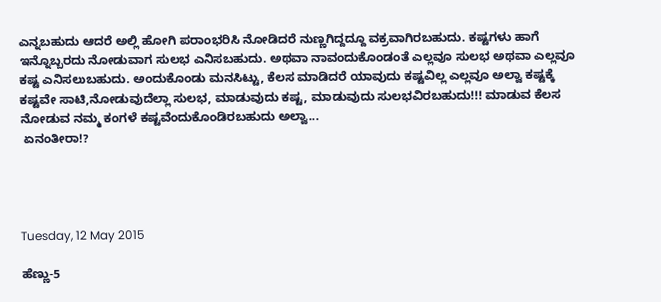ಎನ್ನಬಹುದು ಆದರೆ ಅಲ್ಲಿ ಹೋಗಿ ಪರಾಂಭರಿಸಿ ನೋಡಿದರೆ ನುಣ್ಣಗಿದ್ದದ್ದೂ ವಕ್ರವಾಗಿರಬಹುದು. ಕಷ್ಟಗಳು ಹಾಗೆ ಇನ್ನೊಬ್ಬರದು ನೋಡುವಾಗ ಸುಲಭ ಎನಿಸಬಹುದು. ಅಥವಾ ನಾವಂದುಕೊಂಡಂತೆ ಎಲ್ಲವೂ ಸುಲಭ ಅಥವಾ ಎಲ್ಲವೂ ಕಷ್ಟ ಎನಿಸಲುಬಹುದು. ಅಂದುಕೊಂಡು ಮನಸಿಟ್ಟು, ಕೆಲಸ ಮಾಡಿದರೆ ಯಾವುದು ಕಷ್ಟವಿಲ್ಲ ಎಲ್ಲವೂ ಅಲ್ವಾ ಕಷ್ಟಕ್ಕೆ ಕಷ್ಟವೇ ಸಾಟಿ,ನೋಡುವುದೆಲ್ಲಾ ಸುಲಭ, ಮಾಡುವುದು ಕಷ್ಟ, ಮಾಡುವುದು ಸುಲಭವಿರಬಹುದು!!! ಮಾಡುವ ಕೆಲಸ ನೋಡುವ ನಮ್ಮ ಕಂಗಳೆ ಕಷ್ಟವೆಂದುಕೊಂಡಿರಬಹುದು ಅಲ್ವಾ...
 ಏನಂತೀರಾ!?




Tuesday, 12 May 2015

ಹೆಣ್ಣು-5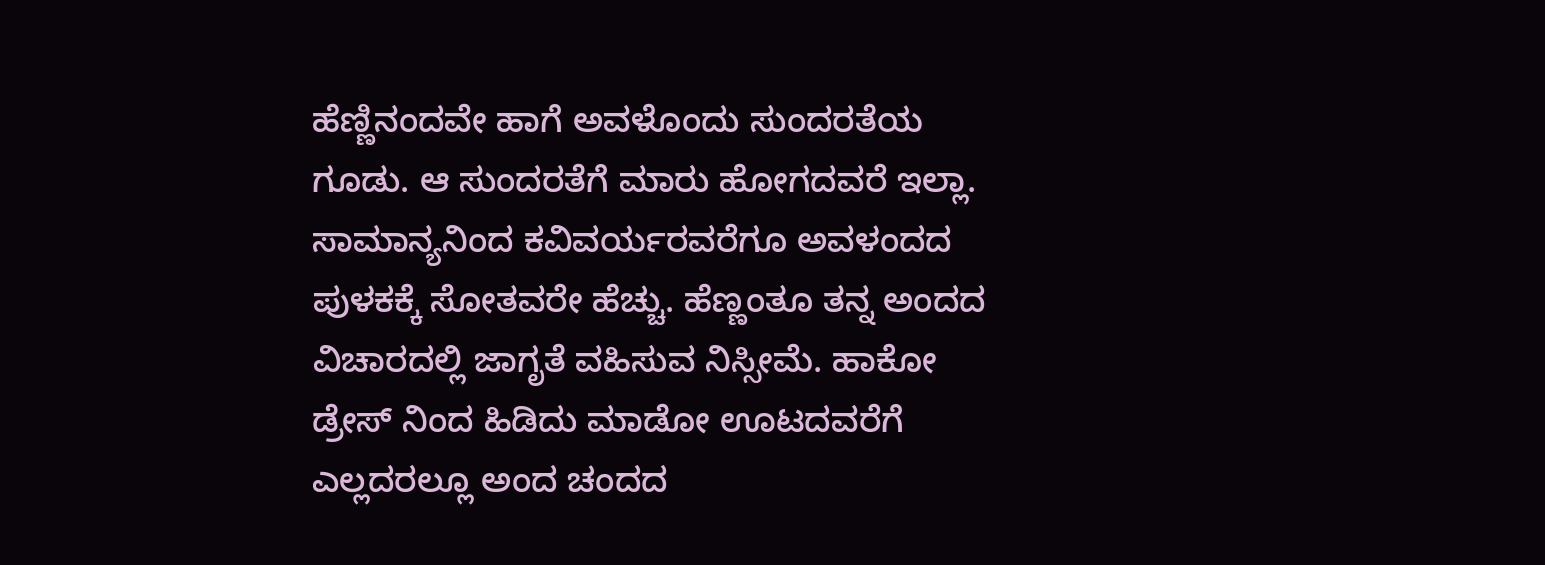ಹೆಣ್ಣಿನಂದವೇ ಹಾಗೆ ಅವಳೊಂದು ಸುಂದರತೆಯ ಗೂಡು. ಆ ಸುಂದರತೆಗೆ ಮಾರು ಹೋಗದವರೆ ಇಲ್ಲಾ. ಸಾಮಾನ್ಯನಿಂದ ಕವಿವರ್ಯರವರೆಗೂ ಅವಳಂದದ ಪುಳಕಕ್ಕೆ ಸೋತವರೇ ಹೆಚ್ಚು. ಹೆಣ್ಣಂತೂ ತನ್ನ ಅಂದದ ವಿಚಾರದಲ್ಲಿ ಜಾಗೃತೆ ವಹಿಸುವ ನಿಸ್ಸೀಮೆ. ಹಾಕೋ ಡ್ರೇಸ್ ನಿಂದ ಹಿಡಿದು ಮಾಡೋ ಊಟದವರೆಗೆ ಎಲ್ಲದರಲ್ಲೂ ಅಂದ ಚಂದದ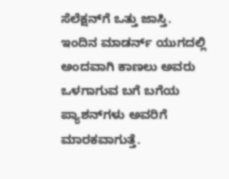ಸೆಲೆಕ್ಷನ್‍ಗೆ ಒತ್ತು ಜಾಸ್ತಿ. ಇಂದಿನ ಮಾಡರ್ನ್ ಯುಗದಲ್ಲಿ ಅಂದವಾಗಿ ಕಾಣಲು ಅವರು  ಒಳಗಾಗುವ ಬಗೆ ಬಗೆಯ ಪ್ಯಾಶನ್‍ಗಳು ಅವರಿಗೆ ಮಾರಕವಾಗುತ್ತೆ.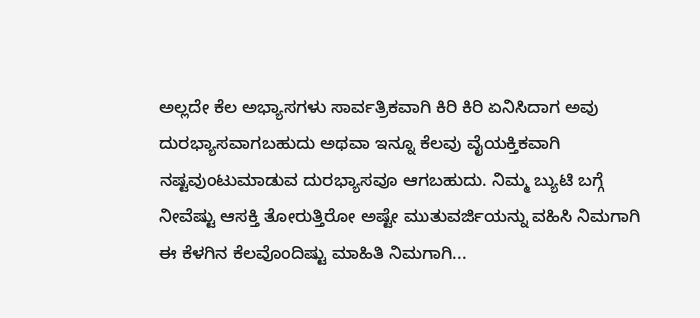ಅಲ್ಲದೇ ಕೆಲ ಅಭ್ಯಾಸಗಳು ಸಾರ್ವತ್ರಿಕವಾಗಿ ಕಿರಿ ಕಿರಿ ಏನಿಸಿದಾಗ ಅವು ದುರಭ್ಯಾಸವಾಗಬಹುದು ಅಥವಾ ಇನ್ನೂ ಕೆಲವು ವೈಯಕ್ತಿಕವಾಗಿ ನಷ್ಟವುಂಟುಮಾಡುವ ದುರಭ್ಯಾಸವೂ ಆಗಬಹುದು. ನಿಮ್ಮ ಬ್ಯುಟಿ ಬಗ್ಗೆ ನೀವೆಷ್ಟು ಆಸಕ್ತಿ ತೋರುತ್ತಿರೋ ಅಷ್ಟೇ ಮುತುವರ್ಜಿಯನ್ನು ವಹಿಸಿ ನಿಮಗಾಗಿ ಈ ಕೆಳಗಿನ ಕೆಲವೊಂದಿಷ್ಟು ಮಾಹಿತಿ ನಿಮಗಾಗಿ...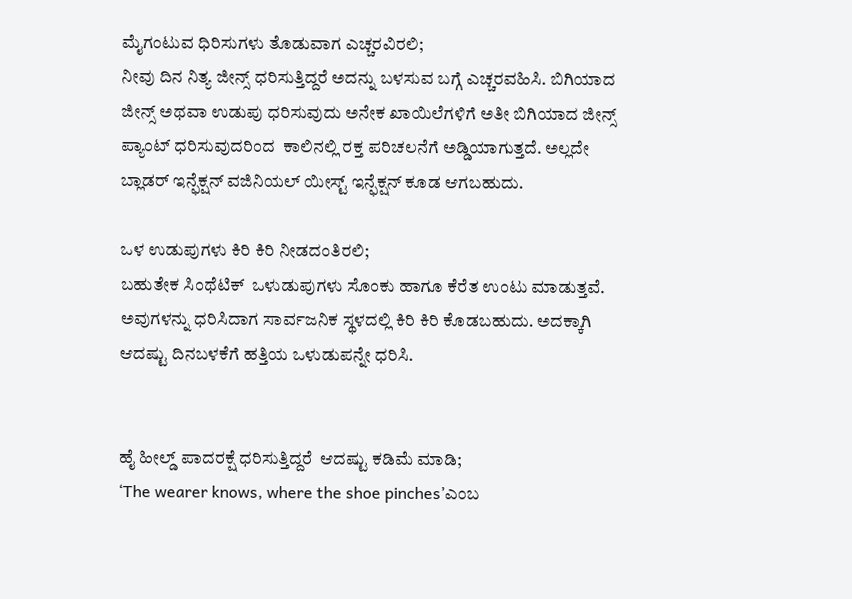ಮೈಗಂಟುವ ಧಿರಿಸುಗಳು ತೊಡುವಾಗ ಎಚ್ಚರವಿರಲಿ;
ನೀವು ದಿನ ನಿತ್ಯ ಜೀನ್ಸ್ ಧರಿಸುತ್ತಿದ್ದರೆ ಅದನ್ನು ಬಳಸುವ ಬಗ್ಗೆ ಎಚ್ಚರವಹಿಸಿ. ಬಿಗಿಯಾದ ಜೀನ್ಸ್ ಅಥವಾ ಉಡುಪು ಧರಿಸುವುದು ಅನೇಕ ಖಾಯಿಲೆಗಳಿಗೆ ಅತೀ ಬಿಗಿಯಾದ ಜೀನ್ಸ್ ಪ್ಯಾಂಟ್ ಧರಿಸುವುದರಿಂದ  ಕಾಲಿನಲ್ಲಿ ರಕ್ತ ಪರಿಚಲನೆಗೆ ಅಡ್ಡಿಯಾಗುತ್ತದೆ. ಅಲ್ಲದೇ ಬ್ಲಾಡರ್ ಇನ್ಫೆಕ್ಷನ್ ವಜಿನಿಯಲ್ ಯೀಸ್ಟ್ ಇನ್ಫೆಕ್ಷನ್ ಕೂಡ ಆಗಬಹುದು.

ಒಳ ಉಡುಪುಗಳು ಕಿರಿ ಕಿರಿ ನೀಡದಂತಿರಲಿ;
ಬಹುತೇಕ ಸಿಂಥೆಟಿಕ್  ಒಳುಡುಪುಗಳು ಸೊಂಕು ಹಾಗೂ ಕೆರೆತ ಉಂಟು ಮಾಡುತ್ತವೆ. ಅವುಗಳನ್ನು ಧರಿಸಿದಾಗ ಸಾರ್ವಜನಿಕ ಸ್ಥಳದಲ್ಲಿ ಕಿರಿ ಕಿರಿ ಕೊಡಬಹುದು. ಅದಕ್ಕಾಗಿ ಆದಷ್ಟು ದಿನಬಳಕೆಗೆ ಹತ್ತಿಯ ಒಳುಡುಪನ್ನೇ ಧರಿಸಿ.


ಹೈ ಹೀಲ್ಡ್ ಪಾದರಕ್ಷೆ ಧರಿಸುತ್ತಿದ್ದರೆ  ಆದಷ್ಟು ಕಡಿಮೆ ಮಾಡಿ;
‘The wearer knows, where the shoe pinches’ಎಂಬ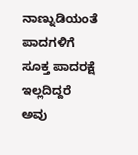ನಾಣ್ನುಡಿಯಂತೆ  ಪಾದಗಳಿಗೆ ಸೂಕ್ತ ಪಾದರಕ್ಷೆ ಇಲ್ಲದಿದ್ದರೆ ಅವು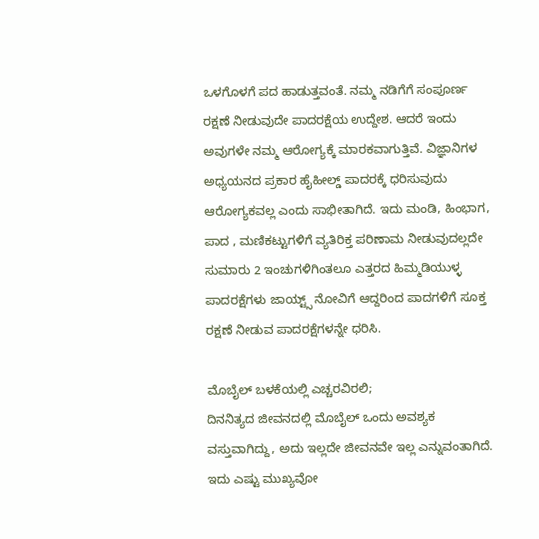ಒಳಗೊಳಗೆ ಪದ ಹಾಡುತ್ತವಂತೆ. ನಮ್ಮ ನಡಿಗೆಗೆ ಸಂಪೂರ್ಣ ರಕ್ಷಣೆ ನೀಡುವುದೇ ಪಾದರಕ್ಷೆಯ ಉದ್ದೇಶ. ಆದರೆ ಇಂದು ಅವುಗಳೇ ನಮ್ಮ ಆರೋಗ್ಯಕ್ಕೆ ಮಾರಕವಾಗುತ್ತಿವೆ. ವಿಜ್ಞಾನಿಗಳ ಅಧ್ಯಯನದ ಪ್ರಕಾರ ಹೈಹೀಲ್ಡ್ ಪಾದರಕ್ಕೆ ಧರಿಸುವುದು  ಆರೋಗ್ಯಕವಲ್ಲ ಎಂದು ಸಾಭೀತಾಗಿದೆ. ಇದು ಮಂಡಿ, ಹಿಂಭಾಗ, ಪಾದ , ಮಣಿಕಟ್ಟುಗಳಿಗೆ ವ್ಯತಿರಿಕ್ತ ಪರಿಣಾಮ ನೀಡುವುದಲ್ಲದೇ ಸುಮಾರು 2 ಇಂಚುಗಳಿಗಿಂತಲೂ ಎತ್ತರದ ಹಿಮ್ಮಡಿಯುಳ್ಳ ಪಾದರಕ್ಷೆಗಳು ಜಾಯ್ಟ್ಸ್ ನೋವಿಗೆ ಆದ್ದರಿಂದ ಪಾದಗಳಿಗೆ ಸೂಕ್ತ ರಕ್ಷಣೆ ನೀಡುವ ಪಾದರಕ್ಷೆಗಳನ್ನೇ ಧರಿಸಿ.

ಮೊಬೈಲ್ ಬಳಕೆಯಲ್ಲಿ ಎಚ್ಚರವಿರಲಿ;
ದಿನನಿತ್ಯದ ಜೀವನದಲ್ಲಿ ಮೊಬೈಲ್ ಒಂದು ಅವಶ್ಯಕ ವಸ್ತುವಾಗಿದ್ದು, ಅದು ಇಲ್ಲದೇ ಜೀವನವೇ ಇಲ್ಲ ಎನ್ನುವಂತಾಗಿದೆ. ಇದು ಎಷ್ಟು ಮುಖ್ಯವೋ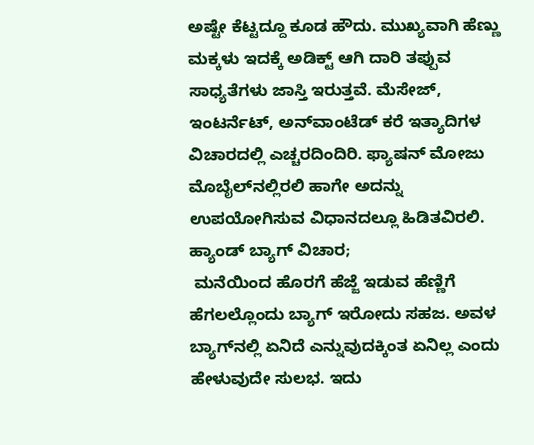ಅಷ್ಟೇ ಕೆಟ್ಟದ್ದೂ ಕೂಡ ಹೌದು. ಮುಖ್ಯವಾಗಿ ಹೆಣ್ಣು ಮಕ್ಕಳು ಇದಕ್ಕೆ ಅಡಿಕ್ಟ್ ಆಗಿ ದಾರಿ ತಪ್ಪುವ ಸಾಧ್ಯತೆಗಳು ಜಾಸ್ತಿ ಇರುತ್ತವೆ. ಮೆಸೇಜ್, ಇಂಟರ್ನೆಟ್, ಅನ್‍ವಾಂಟೆಡ್ ಕರೆ ಇತ್ಯಾದಿಗಳ ವಿಚಾರದಲ್ಲಿ ಎಚ್ಚರದಿಂದಿರಿ. ಫ್ಯಾಷನ್ ಮೋಜು ಮೊಬೈಲ್‍ನಲ್ಲಿರಲಿ ಹಾಗೇ ಅದನ್ನು ಉಪಯೋಗಿಸುವ ವಿಧಾನದಲ್ಲೂ ಹಿಡಿತವಿರಲಿ.
ಹ್ಯಾಂಡ್ ಬ್ಯಾಗ್ ವಿಚಾರ;
 ಮನೆಯಿಂದ ಹೊರಗೆ ಹೆಜ್ಜೆ ಇಡುವ ಹೆಣ್ಣಿಗೆ  ಹೆಗಲಲ್ಲೊಂದು ಬ್ಯಾಗ್ ಇರೋದು ಸಹಜ. ಅವಳ ಬ್ಯಾಗ್‍ನಲ್ಲಿ ಏನಿದೆ ಎನ್ನುವುದಕ್ಕಿಂತ ಏನಿಲ್ಲ ಎಂದು ಹೇಳುವುದೇ ಸುಲಭ. ಇದು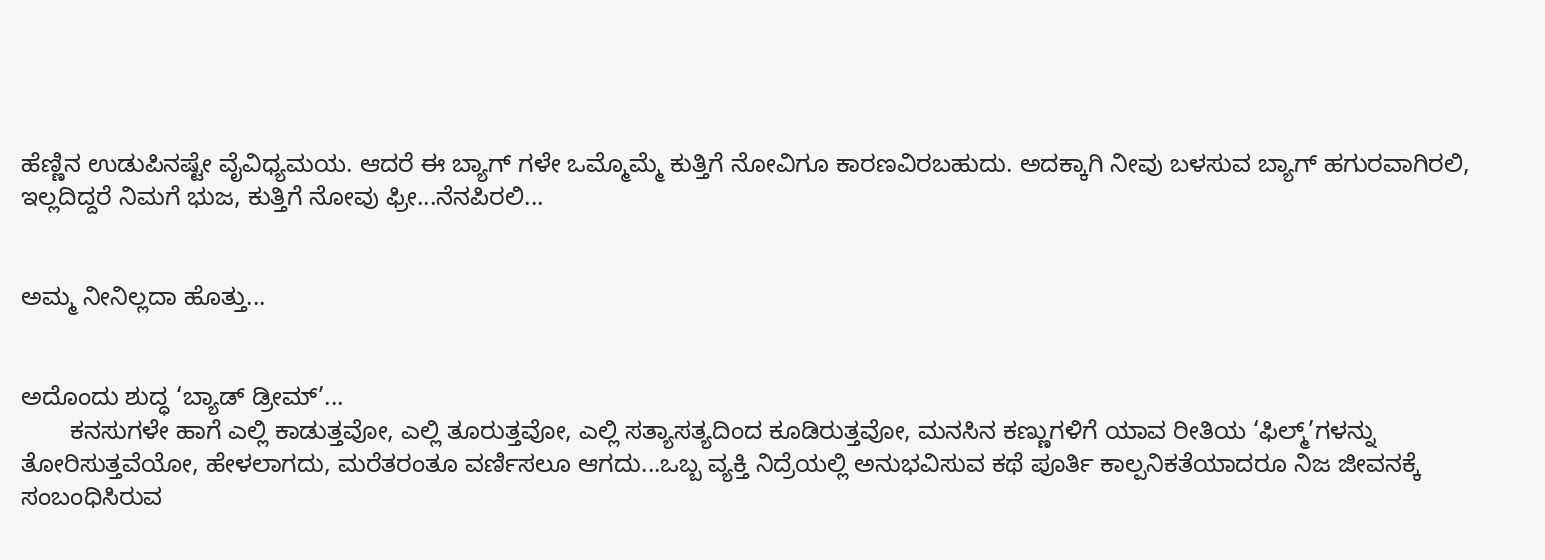ಹೆಣ್ಣಿನ ಉಡುಪಿನಷ್ಟೇ ವೈವಿಧ್ಯಮಯ. ಆದರೆ ಈ ಬ್ಯಾಗ್ ಗಳೇ ಒಮ್ಮೊಮ್ಮೆ ಕುತ್ತಿಗೆ ನೋವಿಗೂ ಕಾರಣವಿರಬಹುದು. ಅದಕ್ಕಾಗಿ ನೀವು ಬಳಸುವ ಬ್ಯಾಗ್ ಹಗುರವಾಗಿರಲಿ, ಇಲ್ಲದಿದ್ದರೆ ನಿಮಗೆ ಭುಜ, ಕುತ್ತಿಗೆ ನೋವು ಫ್ರೀ...ನೆನಪಿರಲಿ...


ಅಮ್ಮ ನೀನಿಲ್ಲದಾ ಹೊತ್ತು...


ಅದೊಂದು ಶುದ್ಧ ‘ಬ್ಯಾಡ್ ಡ್ರೀಮ್’...
       ಕನಸುಗಳೇ ಹಾಗೆ ಎಲ್ಲಿ ಕಾಡುತ್ತವೋ, ಎಲ್ಲಿ ತೂರುತ್ತವೋ, ಎಲ್ಲಿ ಸತ್ಯಾಸತ್ಯದಿಂದ ಕೂಡಿರುತ್ತವೋ, ಮನಸಿನ ಕಣ್ಣುಗಳಿಗೆ ಯಾವ ರೀತಿಯ ‘ಫಿಲ್ಮ್’ಗಳನ್ನು ತೋರಿಸುತ್ತವೆಯೋ, ಹೇಳಲಾಗದು, ಮರೆತರಂತೂ ವರ್ಣಿಸಲೂ ಆಗದು...ಒಬ್ಬ ವ್ಯಕ್ತಿ ನಿದ್ರೆಯಲ್ಲಿ ಅನುಭವಿಸುವ ಕಥೆ ಪೂರ್ತಿ ಕಾಲ್ಪನಿಕತೆಯಾದರೂ ನಿಜ ಜೀವನಕ್ಕೆ ಸಂಬಂಧಿಸಿರುವ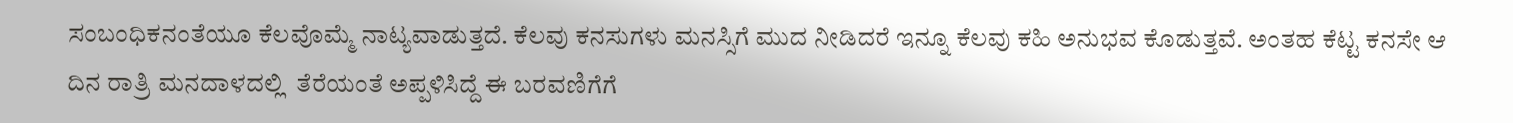ಸಂಬಂಧಿಕನಂತೆಯೂ ಕೆಲವೊಮ್ಮೆ ನಾಟ್ಯವಾಡುತ್ತದೆ. ಕೆಲವು ಕನಸುಗಳು ಮನಸ್ಸಿಗೆ ಮುದ ನೀಡಿದರೆ ಇನ್ನೂ ಕೆಲವು ಕಹಿ ಅನುಭವ ಕೊಡುತ್ತವೆ. ಅಂತಹ ಕೆಟ್ಟ ಕನಸೇ ಆ ದಿನ ರಾತ್ರಿ ಮನದಾಳದಲ್ಲಿ  ತೆರೆಯಂತೆ ಅಪ್ಪಳಿಸಿದ್ದೆ ಈ ಬರವಣಿಗೆಗೆ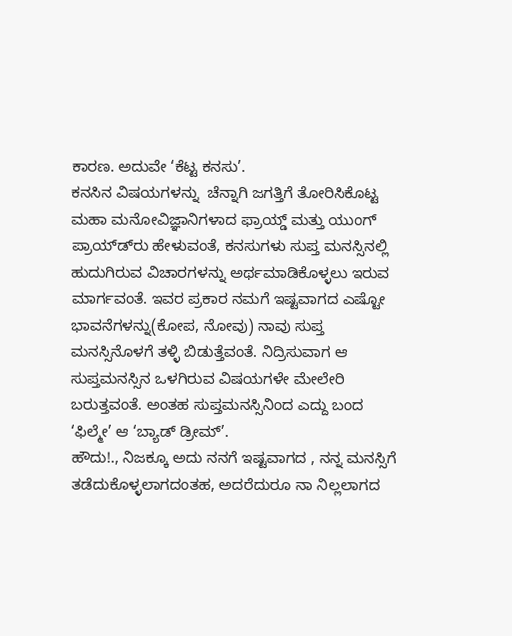ಕಾರಣ. ಅದುವೇ ‘ಕೆಟ್ಟ ಕನಸು’.
ಕನಸಿನ ವಿಷಯಗಳನ್ನು  ಚೆನ್ನಾಗಿ ಜಗತ್ತಿಗೆ ತೋರಿಸಿಕೊಟ್ಟ ಮಹಾ ಮನೋವಿಜ್ಞಾನಿಗಳಾದ ಫ್ರಾಯ್ಡ್ ಮತ್ತು ಯುಂಗ್ ಪ್ರಾಯ್ಡ್‍ರು ಹೇಳುವಂತೆ, ಕನಸುಗಳು ಸುಪ್ತ ಮನಸ್ಸಿನಲ್ಲಿ ಹುದುಗಿರುವ ವಿಚಾರಗಳನ್ನು ಅರ್ಥಮಾಡಿಕೊಳ್ಳಲು ಇರುವ ಮಾರ್ಗವಂತೆ. ಇವರ ಪ್ರಕಾರ ನಮಗೆ ಇಷ್ಟವಾಗದ ಎಷ್ಟೋ ಭಾವನೆಗಳನ್ನು(ಕೋಪ, ನೋವು) ನಾವು ಸುಪ್ತ ಮನಸ್ಸಿನೊಳಗೆ ತಳ್ಳಿ ಬಿಡುತ್ತೆವಂತೆ. ನಿದ್ರಿಸುವಾಗ ಆ ಸುಪ್ತಮನಸ್ಸಿನ ಒಳಗಿರುವ ವಿಷಯಗಳೇ ಮೇಲೇರಿ ಬರುತ್ತವಂತೆ. ಅಂತಹ ಸುಪ್ತಮನಸ್ಸಿನಿಂದ ಎದ್ದು ಬಂದ ‘ಫಿಲ್ಮೇ’ ಆ ‘ಬ್ಯಾಡ್ ಡ್ರೀಮ್’.
ಹೌದು!., ನಿಜಕ್ಕೂ ಅದು ನನಗೆ ಇಷ್ಟವಾಗದ , ನನ್ನ ಮನಸ್ಸಿಗೆ ತಡೆದುಕೊಳ್ಳಲಾಗದಂತಹ, ಅದರೆದುರೂ ನಾ ನಿಲ್ಲಲಾಗದ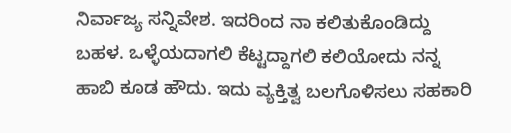ನಿರ್ವಾಜ್ಯ ಸನ್ನಿವೇಶ. ಇದರಿಂದ ನಾ ಕಲಿತುಕೊಂಡಿದ್ದು ಬಹಳ. ಒಳ್ಳೆಯದಾಗಲಿ ಕೆಟ್ಟದ್ದಾಗಲಿ ಕಲಿಯೋದು ನನ್ನ ಹಾಬಿ ಕೂಡ ಹೌದು. ಇದು ವ್ಯಕ್ತಿತ್ವ ಬಲಗೊಳಿಸಲು ಸಹಕಾರಿ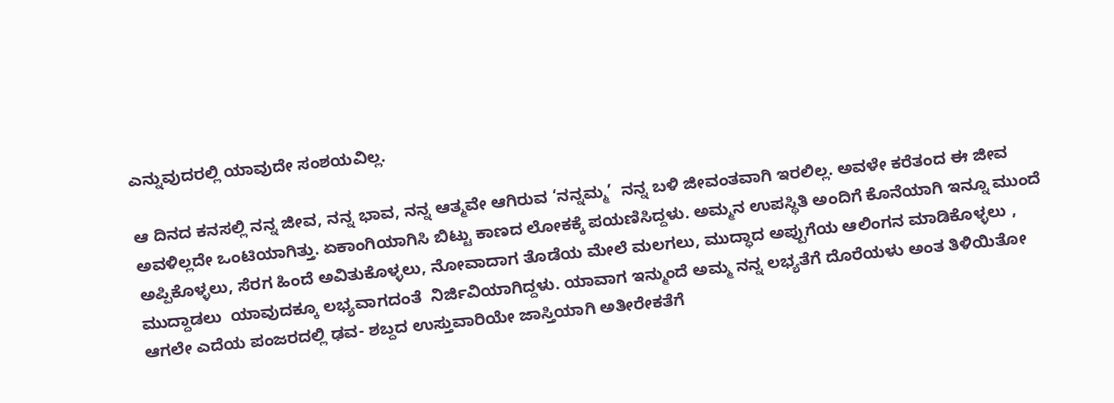ಎನ್ನುವುದರಲ್ಲಿ ಯಾವುದೇ ಸಂಶಯವಿಲ್ಲ.

ಆ ದಿನದ ಕನಸಲ್ಲಿ ನನ್ನ ಜೀವ, ನನ್ನ ಭಾವ, ನನ್ನ ಆತ್ಮವೇ ಆಗಿರುವ ‘ನನ್ನಮ್ಮ’  ನನ್ನ ಬಳಿ ಜೀವಂತವಾಗಿ ಇರಲಿಲ್ಲ. ಅವಳೇ ಕರೆತಂದ ಈ ಜೀವ ಅವಳಿಲ್ಲದೇ ಒಂಟಿಯಾಗಿತ್ತು. ಏಕಾಂಗಿಯಾಗಿಸಿ ಬಿಟ್ಟು ಕಾಣದ ಲೋಕಕ್ಕೆ ಪಯಣಿಸಿದ್ದಳು. ಅಮ್ಮನ ಉಪಸ್ಥಿತಿ ಅಂದಿಗೆ ಕೊನೆಯಾಗಿ ಇನ್ನೂ ಮುಂದೆ ಅಪ್ಪಿಕೊಳ್ಳಲು, ಸೆರಗ ಹಿಂದೆ ಅವಿತುಕೊಳ್ಳಲು, ನೋವಾದಾಗ ತೊಡೆಯ ಮೇಲೆ ಮಲಗಲು, ಮುದ್ಧಾದ ಅಪ್ಪುಗೆಯ ಆಲಿಂಗನ ಮಾಡಿಕೊಳ್ಳಲು , ಮುದ್ದಾಡಲು  ಯಾವುದಕ್ಕೂ ಲಭ್ಯವಾಗದಂತೆ  ನಿರ್ಜಿವಿಯಾಗಿದ್ದಳು. ಯಾವಾಗ ಇನ್ಮುಂದೆ ಅಮ್ಮ ನನ್ನ ಲಭ್ಯತೆಗೆ ದೊರೆಯಳು ಅಂತ ತಿಳಿಯಿತೋ ಆಗಲೇ ಎದೆಯ ಪಂಜರದಲ್ಲಿ ಢವ- ಶಬ್ದದ ಉಸ್ತುವಾರಿಯೇ ಜಾಸ್ತಿಯಾಗಿ ಅತೀರೇಕತೆಗೆ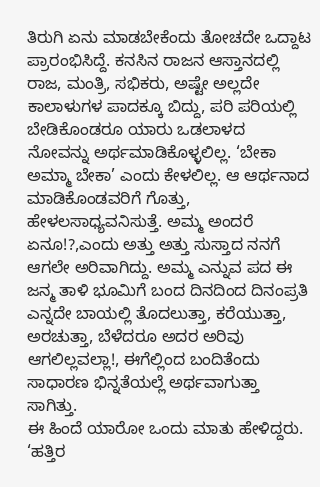ತಿರುಗಿ ಏನು ಮಾಡಬೇಕೆಂದು ತೋಚದೇ ಒದ್ದಾಟ ಪ್ರಾರಂಭಿಸಿದ್ದೆ. ಕನಸಿನ ರಾಜನ ಆಸ್ತಾನದಲ್ಲಿ ರಾಜ, ಮಂತ್ರಿ, ಸಭಿಕರು, ಅಷ್ಟೇ ಅಲ್ಲದೇ ಕಾಲಾಳುಗಳ ಪಾದಕ್ಕೂ ಬಿದ್ದು, ಪರಿ ಪರಿಯಲ್ಲಿ ಬೇಡಿಕೊಂಡರೂ ಯಾರು ಒಡಲಾಳದ  ನೋವನ್ನು ಅರ್ಥಮಾಡಿಕೊಳ್ಳಲಿಲ್ಲ. ‘ಬೇಕಾ ಅಮ್ಮಾ ಬೇಕಾ’ ಎಂದು ಕೇಳಲಿಲ್ಲ. ಆ ಆರ್ಥನಾದ ಮಾಡಿಕೊಂಡವರಿಗೆ ಗೊತ್ತು, ಹೇಳಲಸಾಧ್ಯವನಿಸುತ್ತೆ. ಅಮ್ಮ ಅಂದರೆ ಏನೂ!?,ಎಂದು ಅತ್ತು ಅತ್ತು ಸುಸ್ತಾದ ನನಗೆ ಆಗಲೇ ಅರಿವಾಗಿದ್ದು. ಅಮ್ಮ ಎನ್ನುವ ಪದ ಈ ಜನ್ಮ ತಾಳಿ ಭೂಮಿಗೆ ಬಂದ ದಿನದಿಂದ ದಿನಂಪ್ರತಿ ಎನ್ನದೇ ಬಾಯಲ್ಲಿ ತೊದಲುತ್ತಾ, ಕರೆಯುತ್ತಾ, ಅರಚುತ್ತಾ, ಬೆಳೆದರೂ ಅದರ ಅರಿವು ಆಗಲಿಲ್ಲವಲ್ಲಾ!, ಈಗೆಲ್ಲಿಂದ ಬಂದಿತೆಂದು ಸಾಧಾರಣ ಭಿನ್ನತೆಯಲ್ಲೆ ಅರ್ಥವಾಗುತ್ತಾ ಸಾಗಿತ್ತು.
ಈ ಹಿಂದೆ ಯಾರೋ ಒಂದು ಮಾತು ಹೇಳಿದ್ದರು. ‘ಹತ್ತಿರ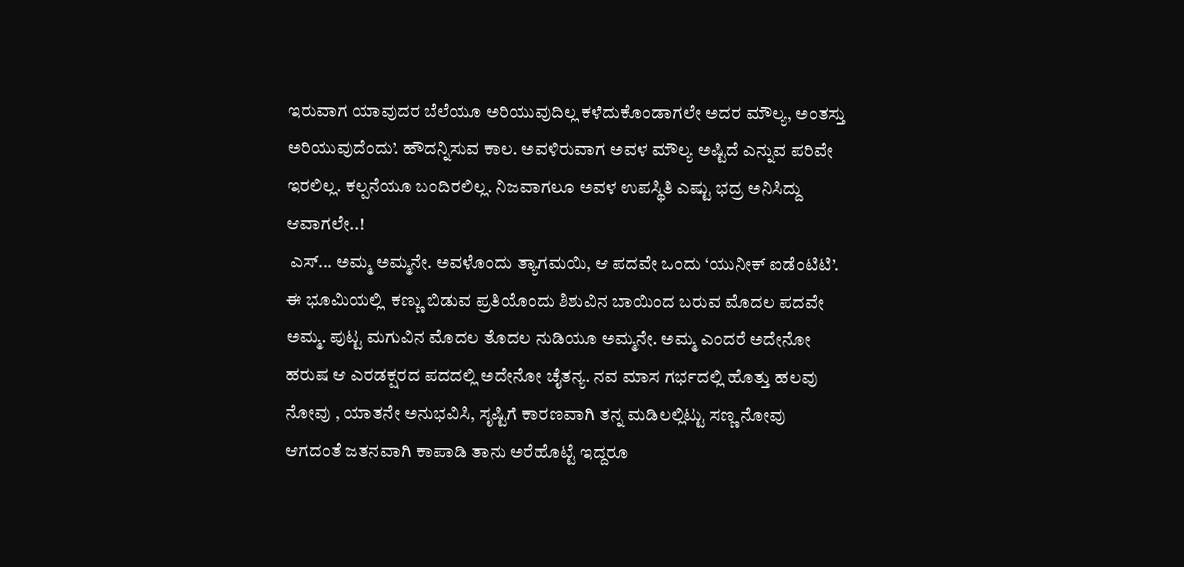ಇರುವಾಗ ಯಾವುದರ ಬೆಲೆಯೂ ಅರಿಯುವುದಿಲ್ಲ ಕಳೆದುಕೊಂಡಾಗಲೇ ಅದರ ಮೌಲ್ಯ, ಅಂತಸ್ತು ಅರಿಯುವುದೆಂದು’. ಹೌದನ್ನಿಸುವ ಕಾಲ. ಅವಳಿರುವಾಗ ಅವಳ ಮೌಲ್ಯ ಅಷ್ಟಿದೆ ಎನ್ನುವ ಪರಿವೇ ಇರಲಿಲ್ಲ. ಕಲ್ಪನೆಯೂ ಬಂದಿರಲಿಲ್ಲ. ನಿಜವಾಗಲೂ ಅವಳ ಉಪಸ್ಥಿತಿ ಎಷ್ಟು ಭದ್ರ ಅನಿಸಿದ್ದು ಆವಾಗಲೇ..!
 ಎಸ್... ಅಮ್ಮ ಅಮ್ಮನೇ. ಅವಳೊಂದು ತ್ಯಾಗಮಯಿ, ಆ ಪದವೇ ಒಂದು ‘ಯುನೀಕ್ ಐಡೆಂಟಿಟಿ’. ಈ ಭೂಮಿಯಲ್ಲಿ  ಕಣ್ಣು ಬಿಡುವ ಪ್ರತಿಯೊಂದು ಶಿಶುವಿನ ಬಾಯಿಂದ ಬರುವ ಮೊದಲ ಪದವೇ ಅಮ್ಮ. ಪುಟ್ಟ ಮಗುವಿನ ಮೊದಲ ತೊದಲ ನುಡಿಯೂ ಅಮ್ಮನೇ. ಅಮ್ಮ ಎಂದರೆ ಅದೇನೋ ಹರುಷ ಆ ಎರಡಕ್ಷರದ ಪದದಲ್ಲಿ ಅದೇನೋ ಚೈತನ್ಯ. ನವ ಮಾಸ ಗರ್ಭದಲ್ಲಿ ಹೊತ್ತು ಹಲವು ನೋವು , ಯಾತನೇ ಅನುಭವಿಸಿ, ಸೃಷ್ಟಿಗೆ ಕಾರಣವಾಗಿ ತನ್ನ ಮಡಿಲಲ್ಲಿಟ್ಟು ಸಣ್ಣ ನೋವು ಆಗದಂತೆ ಜತನವಾಗಿ ಕಾಪಾಡಿ ತಾನು ಅರೆಹೊಟ್ಟೆ ಇದ್ದರೂ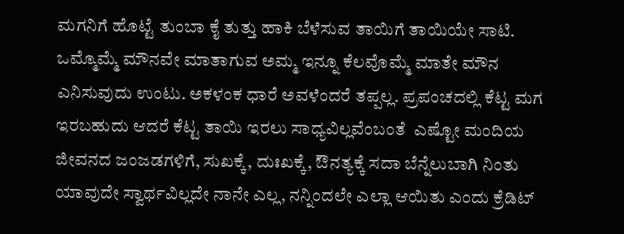ಮಗನಿಗೆ ಹೊಟ್ಟೆ ತುಂಬಾ ಕೈ ತುತ್ತು ಹಾಕಿ ಬೆಳೆಸುವ ತಾಯಿಗೆ ತಾಯಿಯೇ ಸಾಟಿ.
ಒಮ್ಮೊಮ್ಮೆ ಮೌನವೇ ಮಾತಾಗುವ ಅಮ್ಮ ಇನ್ನೂ ಕೆಲವೊಮ್ಮೆ ಮಾತೇ ಮೌನ ಎನಿಸುವುದು ಉಂಟು. ಅಕಳಂಕ ಧಾರೆ ಅವಳೆಂದರೆ ತಪ್ಪಲ್ಲ. ಪ್ರಪಂಚದಲ್ಲಿ ಕೆಟ್ಟ ಮಗ ಇರಬಹುದು ಆದರೆ ಕೆಟ್ಟ ತಾಯಿ ಇರಲು ಸಾಧ್ಯವಿಲ್ಲವೆಂಬಂತೆ  ಎಷ್ಟೋ ಮಂದಿಯ ಜೀವನದ ಜಂಜಡಗಳಿಗೆ, ಸುಖಕ್ಕೆ, ದುಃಖಕ್ಕೆ, ಔನತ್ಯಕ್ಕೆ ಸದಾ ಬೆನ್ನೆಲುಬಾಗಿ ನಿಂತು ಯಾವುದೇ ಸ್ವಾರ್ಥವಿಲ್ಲದೇ ನಾನೇ ಎಲ್ಲ, ನನ್ನಿಂದಲೇ ಎಲ್ಲಾ ಆಯಿತು ಎಂದು ಕ್ರೆಡಿಟ್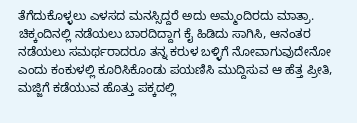ತೆಗೆದುಕೊಳ್ಳಲು ಎಳಸದ ಮನಸ್ಸಿದ್ದರೆ ಅದು ಅಮ್ಮಂದಿರದು ಮಾತ್ರಾ.
ಚಿಕ್ಕಂದಿನಲ್ಲಿ ನಡೆಯಲು ಬಾರದಿದ್ದಾಗ ಕೈ ಹಿಡಿದು ಸಾಗಿಸಿ, ಆನಂತರ ನಡೆಯಲು ಸಮರ್ಥರಾದರೂ ತನ್ನ ಕರುಳ ಬಳ್ಳಿಗೆ ನೋವಾಗುವುದೇನೋ ಎಂದು ಕಂಕುಳಲ್ಲಿ ಕೂರಿಸಿಕೊಂಡು ಪಯಣಿಸಿ ಮುದ್ದಿಸುವ ಆ ಹೆತ್ತ ಪ್ರೀತಿ, ಮಜ್ಜಿಗೆ ಕಡೆಯುವ ಹೊತ್ತು ಪಕ್ಕದಲ್ಲಿ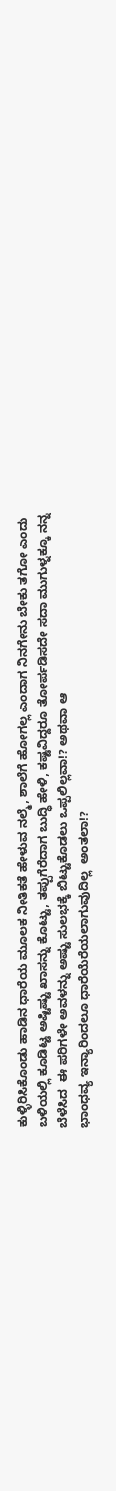ಕುಳ್ಳಿರಿಸಿಕೊಂಡು ಹಾಡಿನ ಧಾರೆಯ ಮೂಲಕ ನೀತಿಕತೆ ಹೇಳುವ ನಲ್ಮೆ, ಶಾಲೆಗೆ ಹೋಗಲ್ಲ ಎಂದಾಗ ನಿನಗೇನು ಬೇಕು ತಗೋ ಎಂದು ಬಳಿಯಲ್ಲಿ ಕೂಡಿಟ್ಟ ಅಷ್ಟಿಷ್ಟು ಖಾಸನ್ನು ಕೊಟ್ಟು, ತಪ್ಪುಗೆರೆದಾಗ ಬುದ್ಧಿ ಹೇಳಿ, ಕಷ್ಟವಿದ್ದರೂ ತೋರ್ಪಡಿಸದೇ ಸದಾ ಮುಗುಳ್ನಕ್ಕೂ ನನ್ನ ಬೆಳೆಸಿದ  ಈ ಪರಿಗಳೇ ಅವಳನ್ನು ಅಷ್ಟು ಸುಲಭಕ್ಕೆ ಬಿಟ್ಟುಕೊಡಲು ಒಪ್ಪಲಿಲ್ಲವಾ!? ಅಥವಾ ಆ
ಭಾಂಧವ್ಯ ಇನ್ಯಾರಿಂದಲೂ ಧಾರೆಯೆರೆಯಲಾಗುವುದಿಲ್ಲ  ಅಂತಲಾ!?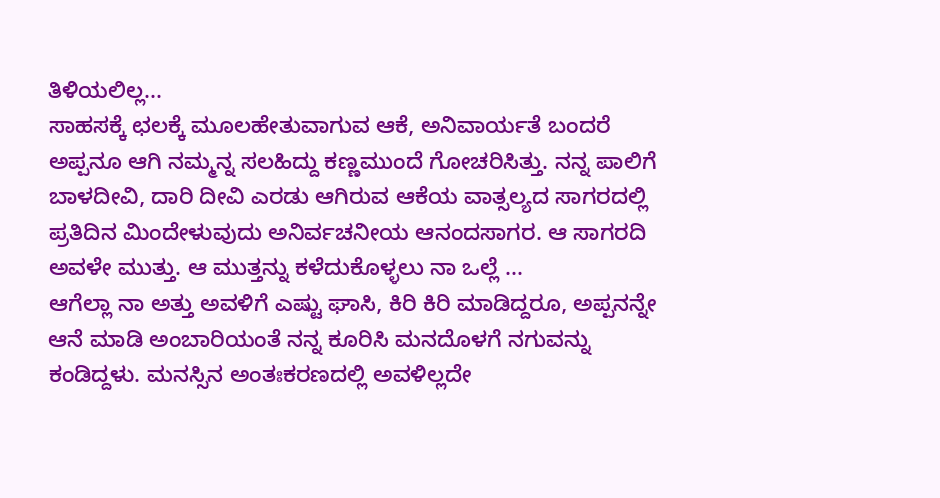ತಿಳಿಯಲಿಲ್ಲ...
ಸಾಹಸಕ್ಕೆ ಛಲಕ್ಕೆ ಮೂಲಹೇತುವಾಗುವ ಆಕೆ, ಅನಿವಾರ್ಯತೆ ಬಂದರೆ ಅಪ್ಪನೂ ಆಗಿ ನಮ್ಮನ್ನ ಸಲಹಿದ್ದು ಕಣ್ಣಮುಂದೆ ಗೋಚರಿಸಿತ್ತು. ನನ್ನ ಪಾಲಿಗೆ ಬಾಳದೀವಿ, ದಾರಿ ದೀವಿ ಎರಡು ಆಗಿರುವ ಆಕೆಯ ವಾತ್ಸಲ್ಯದ ಸಾಗರದಲ್ಲಿ ಪ್ರತಿದಿನ ಮಿಂದೇಳುವುದು ಅನಿರ್ವಚನೀಯ ಆನಂದಸಾಗರ. ಆ ಸಾಗರದಿ ಅವಳೇ ಮುತ್ತು. ಆ ಮುತ್ತನ್ನು ಕಳೆದುಕೊಳ್ಳಲು ನಾ ಒಲ್ಲೆ ...
ಆಗೆಲ್ಲಾ ನಾ ಅತ್ತು ಅವಳಿಗೆ ಎಷ್ಟು ಘಾಸಿ, ಕಿರಿ ಕಿರಿ ಮಾಡಿದ್ದರೂ, ಅಪ್ಪನನ್ನೇ ಆನೆ ಮಾಡಿ ಅಂಬಾರಿಯಂತೆ ನನ್ನ ಕೂರಿಸಿ ಮನದೊಳಗೆ ನಗುವನ್ನು ಕಂಡಿದ್ದಳು. ಮನಸ್ಸಿನ ಅಂತಃಕರಣದಲ್ಲಿ ಅವಳಿಲ್ಲದೇ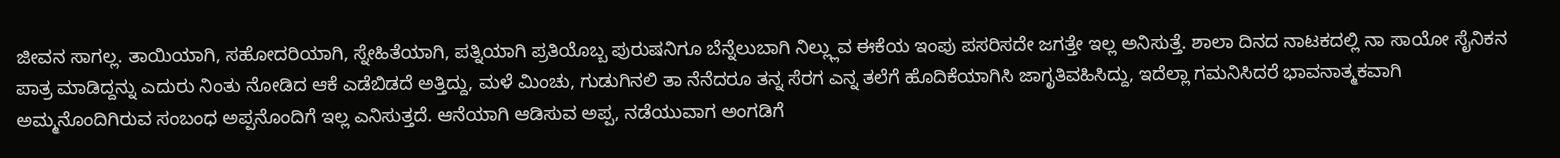ಜೀವನ ಸಾಗಲ್ಲ. ತಾಯಿಯಾಗಿ, ಸಹೋದರಿಯಾಗಿ, ಸ್ನೇಹಿತೆಯಾಗಿ, ಪತ್ನಿಯಾಗಿ ಪ್ರತಿಯೊಬ್ಬ ಪುರುಷನಿಗೂ ಬೆನ್ನೆಲುಬಾಗಿ ನಿಲ್ಲ್ಲುವ ಈಕೆಯ ಇಂಪು ಪಸರಿಸದೇ ಜಗತ್ತೇ ಇಲ್ಲ ಅನಿಸುತ್ತೆ. ಶಾಲಾ ದಿನದ ನಾಟಕದಲ್ಲಿ ನಾ ಸಾಯೋ ಸೈನಿಕನ ಪಾತ್ರ ಮಾಡಿದ್ದನ್ನು ಎದುರು ನಿಂತು ನೋಡಿದ ಆಕೆ ಎಡೆಬಿಡದೆ ಅತ್ತಿದ್ದು, ಮಳೆ ಮಿಂಚು, ಗುಡುಗಿನಲಿ ತಾ ನೆನೆದರೂ ತನ್ನ ಸೆರಗ ಎನ್ನ ತಲೆಗೆ ಹೊದಿಕೆಯಾಗಿಸಿ ಜಾಗೃತಿವಹಿಸಿದ್ದು, ಇದೆಲ್ಲಾ ಗಮನಿಸಿದರೆ ಭಾವನಾತ್ಮಕವಾಗಿ ಅಮ್ಮನೊಂದಿಗಿರುವ ಸಂಬಂಧ ಅಪ್ಪನೊಂದಿಗೆ ಇಲ್ಲ ಎನಿಸುತ್ತದೆ. ಆನೆಯಾಗಿ ಆಡಿಸುವ ಅಪ್ಪ, ನಡೆಯುವಾಗ ಅಂಗಡಿಗೆ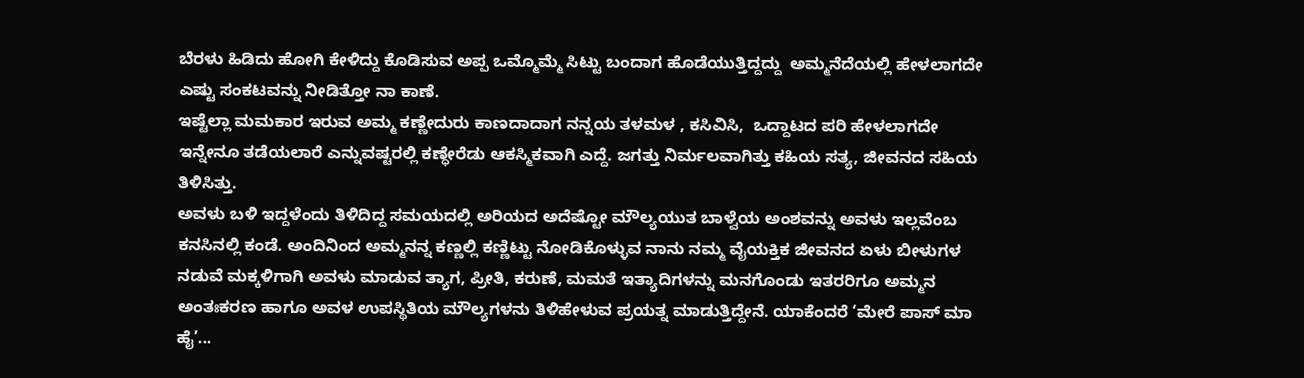ಬೆರಳು ಹಿಡಿದು ಹೋಗಿ ಕೇಳಿದ್ದು ಕೊಡಿಸುವ ಅಪ್ಪ ಒಮ್ಮೊಮ್ಮೆ ಸಿಟ್ಟು ಬಂದಾಗ ಹೊಡೆಯುತ್ತಿದ್ದದ್ದು  ಅಮ್ಮನೆದೆಯಲ್ಲಿ ಹೇಳಲಾಗದೇ ಎಷ್ಟು ಸಂಕಟವನ್ನು ನೀಡಿತ್ತೋ ನಾ ಕಾಣೆ.
ಇಷ್ಟೆಲ್ಲಾ ಮಮಕಾರ ಇರುವ ಅಮ್ಮ ಕಣ್ಣೇದುರು ಕಾಣದಾದಾಗ ನನ್ನಯ ತಳಮಳ , ಕಸಿವಿಸಿ,  ಒದ್ದಾಟದ ಪರಿ ಹೇಳಲಾಗದೇ ಇನ್ನೇನೂ ತಡೆಯಲಾರೆ ಎನ್ನುವಷ್ಟರಲ್ಲಿ ಕಣ್ಧೇರೆಡು ಆಕಸ್ಮಿಕವಾಗಿ ಎದ್ದೆ. ಜಗತ್ತು ನಿರ್ಮಲವಾಗಿತ್ತು ಕಹಿಯ ಸತ್ಯ, ಜೀವನದ ಸಹಿಯ ತಿಳಿಸಿತ್ತು.
ಅವಳು ಬಳಿ ಇದ್ದಳೆಂದು ತಿಳಿದಿದ್ದ ಸಮಯದಲ್ಲಿ ಅರಿಯದ ಅದೆಷ್ಟೋ ಮೌಲ್ಯಯುತ ಬಾಳ್ವೆಯ ಅಂಶವನ್ನು ಅವಳು ಇಲ್ಲವೆಂಬ ಕನಸಿನಲ್ಲಿ ಕಂಡೆ. ಅಂದಿನಿಂದ ಅಮ್ಮನನ್ನ ಕಣ್ಣಲ್ಲಿ ಕಣ್ಣಿಟ್ಟು ನೋಡಿಕೊಳ್ಳುವ ನಾನು ನಮ್ಮ ವೈಯಕ್ತಿಕ ಜೀವನದ ಏಳು ಬೀಳುಗಳ ನಡುವೆ ಮಕ್ಕಳಿಗಾಗಿ ಅವಳು ಮಾಡುವ ತ್ಯಾಗ, ಪ್ರೀತಿ, ಕರುಣೆ, ಮಮತೆ ಇತ್ಯಾದಿಗಳನ್ನು ಮನಗೊಂಡು ಇತರರಿಗೂ ಅಮ್ಮನ ಅಂತಃಕರಣ ಹಾಗೂ ಅವಳ ಉಪಸ್ಥಿತಿಯ ಮೌಲ್ಯಗಳನು ತಿಳಿಹೇಳುವ ಪ್ರಯತ್ನ ಮಾಡುತ್ತಿದ್ದೇನೆ. ಯಾಕೆಂದರೆ ‘ಮೇರೆ ಪಾಸ್ ಮಾ ಹೈ’...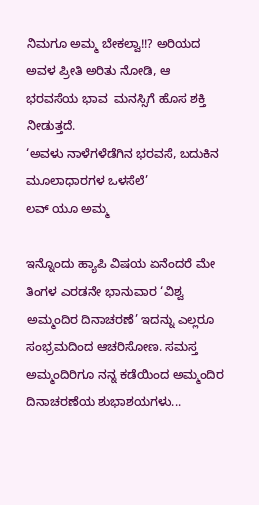ನಿಮಗೂ ಅಮ್ಮ ಬೇಕಲ್ವಾ!!? ಅರಿಯದ ಅವಳ ಪ್ರೀತಿ ಅರಿತು ನೋಡಿ, ಆ ಭರವಸೆಯ ಭಾವ  ಮನಸ್ಸಿಗೆ ಹೊಸ ಶಕ್ತಿ ನೀಡುತ್ತದೆ.
‘ಅವಳು ನಾಳೆಗಳೆಡೆಗಿನ ಭರವಸೆ, ಬದುಕಿನ ಮೂಲಾಧಾರಗಳ ಒಳಸೆಲೆ’
ಲವ್ ಯೂ ಅಮ್ಮ

ಇನ್ನೊಂದು ಹ್ಯಾಪಿ ವಿಷಯ ಏನೆಂದರೆ ಮೇ ತಿಂಗಳ ಎರಡನೇ ಭಾನುವಾರ ‘ವಿಶ್ವ ಅಮ್ಮಂದಿರ ದಿನಾಚರಣೆ’ ಇದನ್ನು ಎಲ್ಲರೂ ಸಂಭ್ರಮದಿಂದ ಆಚರಿಸೋಣ. ಸಮಸ್ತ ಅಮ್ಮಂದಿರಿಗೂ ನನ್ನ ಕಡೆಯಿಂದ ಅಮ್ಮಂದಿರ ದಿನಾಚರಣೆಯ ಶುಭಾಶಯಗಳು...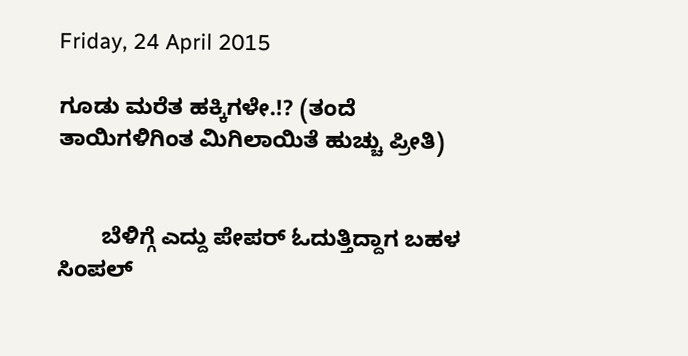Friday, 24 April 2015

ಗೂಡು ಮರೆತ ಹಕ್ಕಿಗಳೇ.!? (ತಂದೆ ತಾಯಿಗಳಿಗಿಂತ ಮಿಗಿಲಾಯಿತೆ ಹುಚ್ಚು ಪ್ರೀತಿ)


       ಬೆಳಿಗ್ಗೆ ಎದ್ದು ಪೇಪರ್ ಓದುತ್ತಿದ್ದಾಗ ಬಹಳ ಸಿಂಪಲ್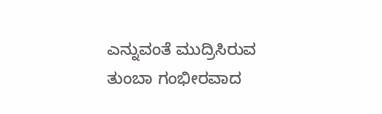ಎನ್ನುವಂತೆ ಮುದ್ರಿಸಿರುವ ತುಂಬಾ ಗಂಭೀರವಾದ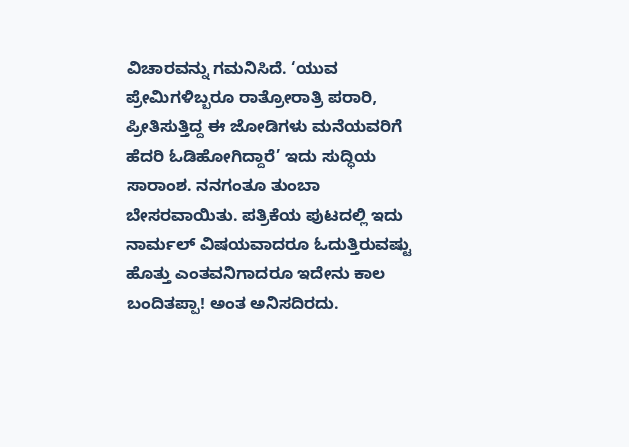ವಿಚಾರವನ್ನು ಗಮನಿಸಿದೆ. ‘ಯುವ ಪ್ರೇಮಿಗಳಿಬ್ಬರೂ ರಾತ್ರೋರಾತ್ರಿ ಪರಾರಿ, ಪ್ರೀತಿಸುತ್ತಿದ್ದ ಈ ಜೋಡಿಗಳು ಮನೆಯವರಿಗೆ ಹೆದರಿ ಓಡಿಹೋಗಿದ್ದಾರೆ’ ಇದು ಸುದ್ಧಿಯ ಸಾರಾಂಶ. ನನಗಂತೂ ತುಂಬಾ ಬೇಸರವಾಯಿತು. ಪತ್ರಿಕೆಯ ಪುಟದಲ್ಲಿ ಇದು ನಾರ್ಮಲ್ ವಿಷಯವಾದರೂ ಓದುತ್ತಿರುವಷ್ಟು ಹೊತ್ತು ಎಂತವನಿಗಾದರೂ ಇದೇನು ಕಾಲ ಬಂದಿತಪ್ಪಾ! ಅಂತ ಅನಿಸದಿರದು.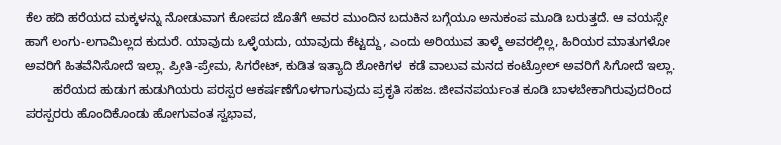ಕೆಲ ಹದಿ ಹರೆಯದ ಮಕ್ಕಳನ್ನು ನೋಡುವಾಗ ಕೋಪದ ಜೊತೆಗೆ ಅವರ ಮುಂದಿನ ಬದುಕಿನ ಬಗ್ಗೆಯೂ ಅನುಕಂಪ ಮೂಡಿ ಬರುತ್ತದೆ. ಆ ವಯಸ್ಸೇ ಹಾಗೆ ಲಂಗು-ಲಗಾಮಿಲ್ಲದ ಕುದುರೆ. ಯಾವುದು ಒಳ್ಳೆಯದು, ಯಾವುದು ಕೆಟ್ಟದ್ದು, ಎಂದು ಅರಿಯುವ ತಾಳ್ಮೆ ಅವರಲ್ಲಿಲ್ಲ, ಹಿರಿಯರ ಮಾತುಗಳೋ ಅವರಿಗೆ ಹಿತವೆನಿಸೋದೆ ಇಲ್ಲಾ. ಪ್ರೀತಿ-ಪ್ರೇಮ, ಸಿಗರೇಟ್, ಕುಡಿತ ಇತ್ಯಾದಿ ಶೋಕಿಗಳ  ಕಡೆ ವಾಲುವ ಮನದ ಕಂಟ್ರೋಲ್ ಅವರಿಗೆ ಸಿಗೋದೆ ಇಲ್ಲಾ.
        ಹರೆಯದ ಹುಡುಗ ಹುಡುಗಿಯರು ಪರಸ್ಪರ ಆಕರ್ಷಣೆಗೊಳಗಾಗುವುದು ಪ್ರಕೃತಿ ಸಹಜ. ಜೀವನಪರ್ಯಂತ ಕೂಡಿ ಬಾಳಬೇಕಾಗಿರುವುದರಿಂದ ಪರಸ್ಪರರು ಹೊಂದಿಕೊಂಡು ಹೋಗುವಂತ ಸ್ವಭಾವ,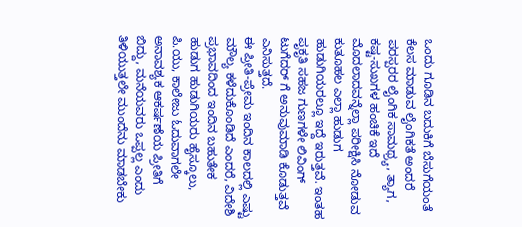ಒಂದು ಗೂಡಿನ ಬದುಕಿಗೆ ಬೆಸುಗೆಯಂತೆ ಕೆಲಸ ಮಾಡುವ ಲೈಂಗಿಕತೆ ಅಂದರೆ ಪರಸ್ಪರರ ಲೈಂಗಿಕ ಸಾಮಥ್ರ್ಯ, ತ್ಯಾಗ, ಕಷ್ಟ-ಸುಖಗಳ ಹಂಚಿಕೆ ಇದೆ ಮೊದಲಾದವನ್ನೆಲ್ಲಾ ಪರೀಕ್ಷಿಸಿ ನೋಡುವ ಕುತೂಹಲ ಎಲ್ಲಾ ಹುಡುಗ ಹುಡುಗಿಯರಲ್ಲೂ ಇದ್ದೆ ಇರುತ್ತವೆ. ಇಂತಹ ಪೃಕೃತಿ ಸಹಜ ಗುಣಗಳೇ ಲಿವಿಂಗ್ ಟುಗೆದರ್ ಗೆ ಅನುವುಮಾಡಿ ಕೊಡುತ್ತವೆ ಎನಿಸುತ್ತದೆ.
ಈ ಪ್ರೀತಿ-ಪ್ರೇಮ ಇಂದಿನ ಕಾಲದಲ್ಲಿ ಎಷ್ಟು ಮೌಲ್ಯ ಕಳೆದುಕೊಂಡಿದೆ ಎಂದರೆ, ವಿದೇಶಿ ಪ್ರಭಾವದಿಂದ ಇಂದಿನ ಬಹುತೇಕ ಹುಡುಗ ಹುಡುಗಿಯರು ಹೈಸ್ಕೂಲು, ಪಿ.ಯು, ಕಾಲೇಜು ಓದುವಾಗಲೇ ಅನಾವಶ್ಯಕ ಆಕರ್ಷಣೆಯ ಪ್ರೀತಿಗೆ ಬಿದ್ದು, ಮನೆಯವರು ಒಪ್ಪಲ್ಲ ಎಂದು ತಿಳಿಯುತ್ತಲೇ ಮುಂದೆನು ಮಾಡಬೇಕು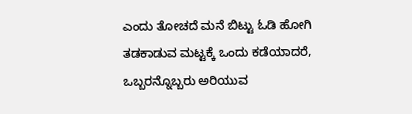ಎಂದು ತೋಚದೆ ಮನೆ ಬಿಟ್ಟು ಓಡಿ ಹೋಗಿ ತಡಕಾಡುವ ಮಟ್ಟಕ್ಕೆ ಒಂದು ಕಡೆಯಾದರೆ, ಒಬ್ಬರನ್ನೊಬ್ಬರು ಅರಿಯುವ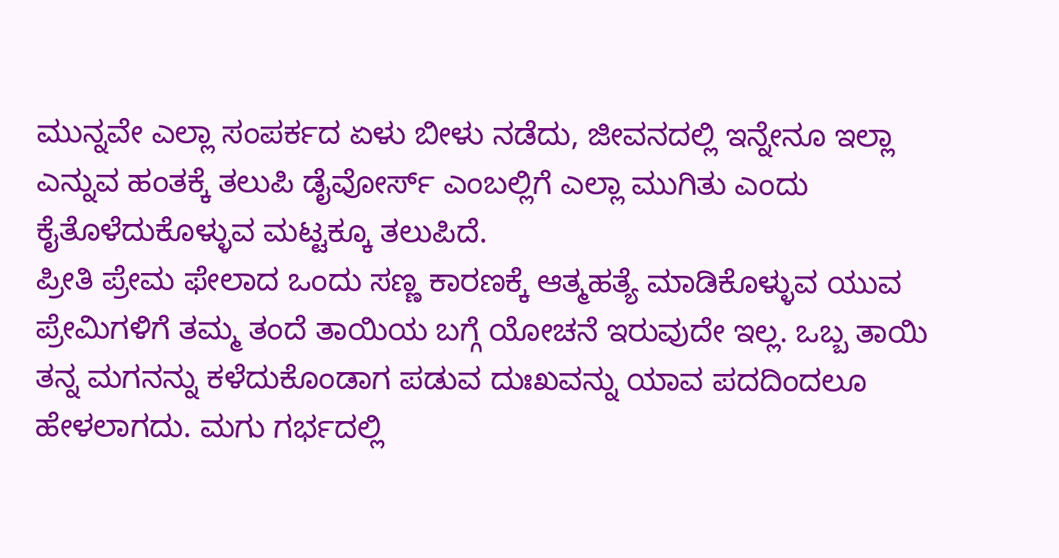ಮುನ್ನವೇ ಎಲ್ಲಾ ಸಂಪರ್ಕದ ಏಳು ಬೀಳು ನಡೆದು, ಜೀವನದಲ್ಲಿ ಇನ್ನೇನೂ ಇಲ್ಲಾ ಎನ್ನುವ ಹಂತಕ್ಕೆ ತಲುಪಿ ಡೈವೋರ್ಸ್ ಎಂಬಲ್ಲಿಗೆ ಎಲ್ಲಾ ಮುಗಿತು ಎಂದು ಕೈತೊಳೆದುಕೊಳ್ಳುವ ಮಟ್ಟಕ್ಕೂ ತಲುಪಿದೆ.
ಪ್ರೀತಿ ಪ್ರೇಮ ಫೇಲಾದ ಒಂದು ಸಣ್ಣ ಕಾರಣಕ್ಕೆ ಆತ್ಮಹತ್ಯೆ ಮಾಡಿಕೊಳ್ಳುವ ಯುವ ಪ್ರೇಮಿಗಳಿಗೆ ತಮ್ಮ ತಂದೆ ತಾಯಿಯ ಬಗ್ಗೆ ಯೋಚನೆ ಇರುವುದೇ ಇಲ್ಲ. ಒಬ್ಬ ತಾಯಿ ತನ್ನ ಮಗನನ್ನು ಕಳೆದುಕೊಂಡಾಗ ಪಡುವ ದುಃಖವನ್ನು ಯಾವ ಪದದಿಂದಲೂ ಹೇಳಲಾಗದು. ಮಗು ಗರ್ಭದಲ್ಲಿ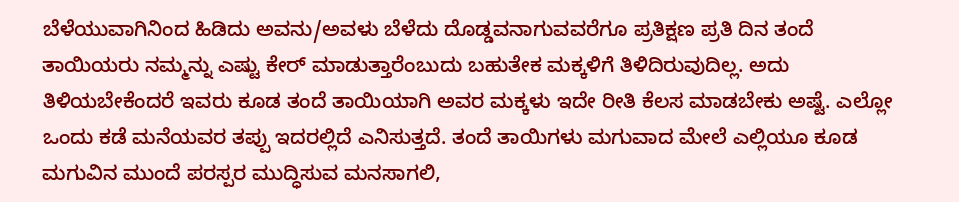ಬೆಳೆಯುವಾಗಿನಿಂದ ಹಿಡಿದು ಅವನು/ಅವಳು ಬೆಳೆದು ದೊಡ್ಡವನಾಗುವವರೆಗೂ ಪ್ರತಿಕ್ಷಣ ಪ್ರತಿ ದಿನ ತಂದೆ ತಾಯಿಯರು ನಮ್ಮನ್ನು ಎಷ್ಟು ಕೇರ್ ಮಾಡುತ್ತಾರೆಂಬುದು ಬಹುತೇಕ ಮಕ್ಕಳಿಗೆ ತಿಳಿದಿರುವುದಿಲ್ಲ. ಅದು ತಿಳಿಯಬೇಕೆಂದರೆ ಇವರು ಕೂಡ ತಂದೆ ತಾಯಿಯಾಗಿ ಅವರ ಮಕ್ಕಳು ಇದೇ ರೀತಿ ಕೆಲಸ ಮಾಡಬೇಕು ಅಷ್ಟೆ. ಎಲ್ಲೋ ಒಂದು ಕಡೆ ಮನೆಯವರ ತಪ್ಪು ಇದರಲ್ಲಿದೆ ಎನಿಸುತ್ತದೆ. ತಂದೆ ತಾಯಿಗಳು ಮಗುವಾದ ಮೇಲೆ ಎಲ್ಲಿಯೂ ಕೂಡ ಮಗುವಿನ ಮುಂದೆ ಪರಸ್ಪರ ಮುದ್ಧಿಸುವ ಮನಸಾಗಲಿ,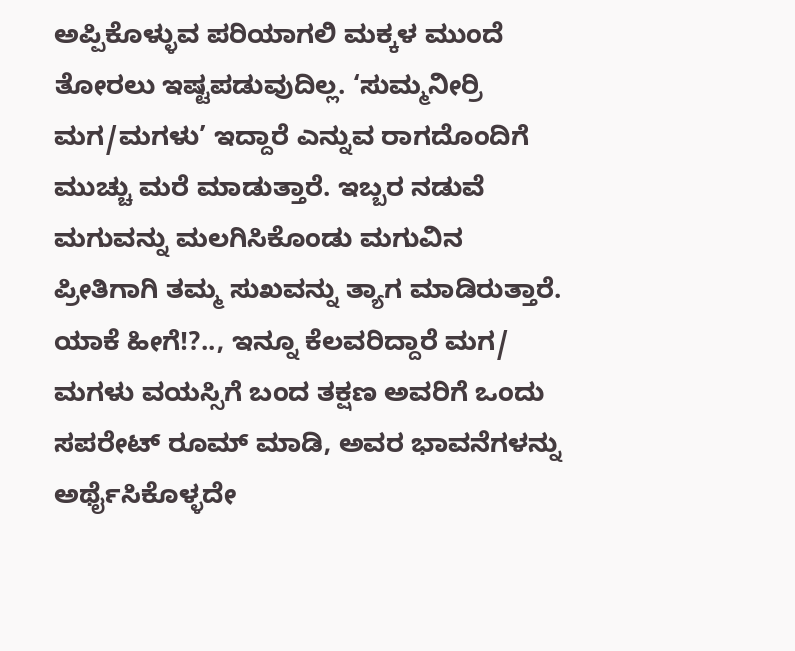ಅಪ್ಪಿಕೊಳ್ಳುವ ಪರಿಯಾಗಲಿ ಮಕ್ಕಳ ಮುಂದೆ ತೋರಲು ಇಷ್ಟಪಡುವುದಿಲ್ಲ. ‘ಸುಮ್ಮನೀರ್ರಿ ಮಗ/ಮಗಳು’ ಇದ್ದಾರೆ ಎನ್ನುವ ರಾಗದೊಂದಿಗೆ ಮುಚ್ಚು ಮರೆ ಮಾಡುತ್ತಾರೆ. ಇಬ್ಬರ ನಡುವೆ ಮಗುವನ್ನು ಮಲಗಿಸಿಕೊಂಡು ಮಗುವಿನ ಪ್ರೀತಿಗಾಗಿ ತಮ್ಮ ಸುಖವನ್ನು ತ್ಯಾಗ ಮಾಡಿರುತ್ತಾರೆ. ಯಾಕೆ ಹೀಗೆ!?.., ಇನ್ನೂ ಕೆಲವರಿದ್ದಾರೆ ಮಗ/ ಮಗಳು ವಯಸ್ಸಿಗೆ ಬಂದ ತಕ್ಷಣ ಅವರಿಗೆ ಒಂದು ಸಪರೇಟ್ ರೂಮ್ ಮಾಡಿ, ಅವರ ಭಾವನೆಗಳನ್ನು ಅರ್ಥೈಸಿಕೊಳ್ಳದೇ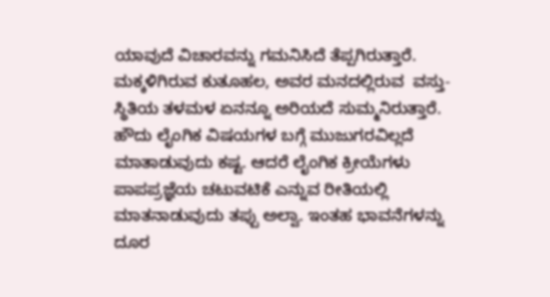ಯಾವುದೆ ವಿಚಾರವನ್ನು ಗಮನಿಸಿದೆ ತೆಪ್ಪಗಿರುತ್ತಾರೆ. ಮಕ್ಕಳಿಗಿರುವ ಕುತೂಹಲ, ಅವರ ಮನದಲ್ಲಿರುವ  ವಸ್ತು-ಸ್ಥಿತಿಯ ತಳಮಳ ಏನನ್ನೂ ಅರಿಯದೆ ಸುಮ್ಮನಿರುತ್ತಾರೆ. ಹೌದು ಲೈಂಗಿಕ ವಿಷಯಗಳ ಬಗ್ಗೆ ಮುಜುಗರವಿಲ್ಲದೆ ಮಾತಾಡುವುದು ಕಷ್ಟ. ಆದರೆ ಲೈಂಗಿಕ ಕ್ರೀಯೆಗಳು ಪಾಪಪ್ರಜ್ಞೆಯ ಚಟುವಟಿಕೆ ಎನ್ನುವ ರೀತಿಯಲ್ಲಿ ಮಾತನಾಡುವುದು ತಪ್ಪು ಅಲ್ವಾ. ಇಂತಹ ಭಾವನೆಗಳನ್ನು ದೂರ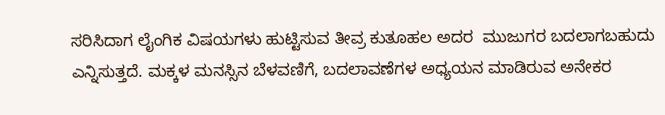ಸರಿಸಿದಾಗ ಲೈಂಗಿಕ ವಿಷಯಗಳು ಹುಟ್ಟಿಸುವ ತೀವ್ರ ಕುತೂಹಲ ಅದರ  ಮುಜುಗರ ಬದಲಾಗಬಹುದು ಎನ್ನಿಸುತ್ತದೆ. ಮಕ್ಕಳ ಮನಸ್ಸಿನ ಬೆಳವಣಿಗೆ, ಬದಲಾವಣೆಗಳ ಅಧ್ಯಯನ ಮಾಡಿರುವ ಅನೇಕರ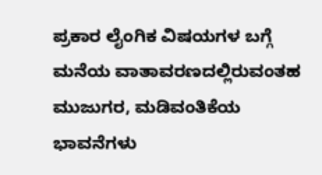ಪ್ರಕಾರ ಲೈಂಗಿಕ ವಿಷಯಗಳ ಬಗ್ಗೆ ಮನೆಯ ವಾತಾವರಣದಲ್ಲಿರುವಂತಹ ಮುಜುಗರ, ಮಡಿವಂತಿಕೆಯ ಭಾವನೆಗಳು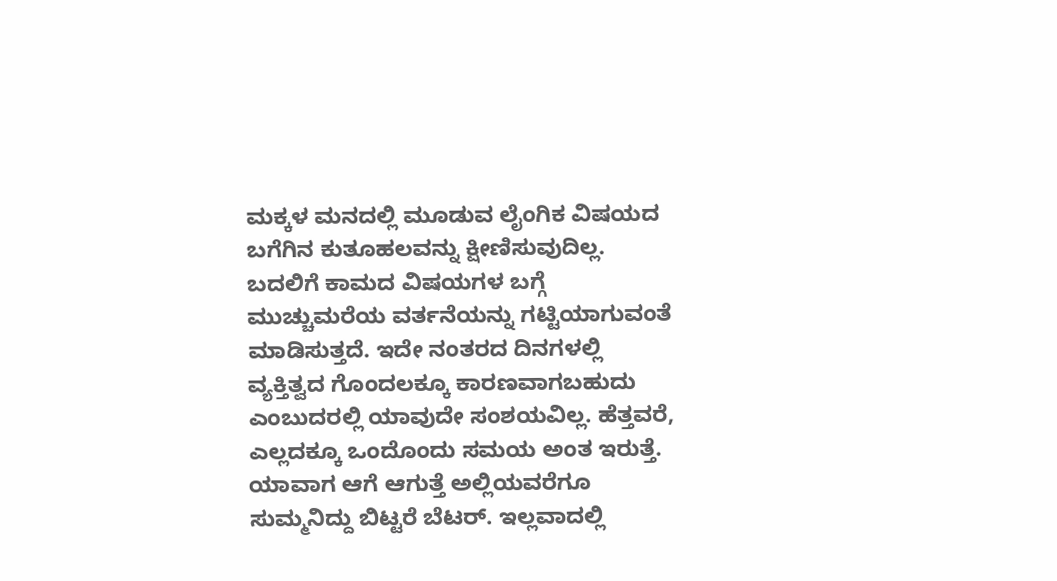ಮಕ್ಕಳ ಮನದಲ್ಲಿ ಮೂಡುವ ಲೈಂಗಿಕ ವಿಷಯದ ಬಗೆಗಿನ ಕುತೂಹಲವನ್ನು ಕ್ಷೀಣಿಸುವುದಿಲ್ಲ. ಬದಲಿಗೆ ಕಾಮದ ವಿಷಯಗಳ ಬಗ್ಗೆ ಮುಚ್ಚುಮರೆಯ ವರ್ತನೆಯನ್ನು ಗಟ್ಟಿಯಾಗುವಂತೆ ಮಾಡಿಸುತ್ತದೆ. ಇದೇ ನಂತರದ ದಿನಗಳಲ್ಲಿ ವ್ಯಕ್ತಿತ್ವದ ಗೊಂದಲಕ್ಕೂ ಕಾರಣವಾಗಬಹುದು ಎಂಬುದರಲ್ಲಿ ಯಾವುದೇ ಸಂಶಯವಿಲ್ಲ. ಹೆತ್ತವರೆ, ಎಲ್ಲದಕ್ಕೂ ಒಂದೊಂದು ಸಮಯ ಅಂತ ಇರುತ್ತೆ. ಯಾವಾಗ ಆಗೆ ಆಗುತ್ತೆ ಅಲ್ಲಿಯವರೆಗೂ ಸುಮ್ಮನಿದ್ದು ಬಿಟ್ಟರೆ ಬೆಟರ್. ಇಲ್ಲವಾದಲ್ಲಿ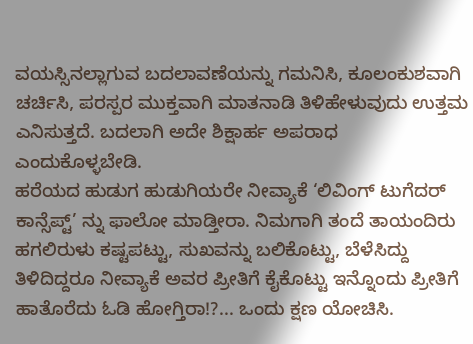ವಯಸ್ಸಿನಲ್ಲಾಗುವ ಬದಲಾವಣೆಯನ್ನು ಗಮನಿಸಿ, ಕೂಲಂಕುಶವಾಗಿ ಚರ್ಚಿಸಿ, ಪರಸ್ಪರ ಮುಕ್ತವಾಗಿ ಮಾತನಾಡಿ ತಿಳಿಹೇಳುವುದು ಉತ್ತಮ ಎನಿಸುತ್ತದೆ. ಬದಲಾಗಿ ಅದೇ ಶಿಕ್ಷಾರ್ಹ ಅಪರಾಧ ಎಂದುಕೊಳ್ಳಬೇಡಿ.                                                                                                                                                                                                                                                         ಹರೆಯದ ಹುಡುಗ ಹುಡುಗಿಯರೇ ನೀವ್ಯಾಕೆ ‘ಲಿವಿಂಗ್ ಟುಗೆದರ್ ಕಾನ್ಸೆಪ್ಟ್’ ನ್ನು ಫಾಲೋ ಮಾಡ್ತೀರಾ. ನಿಮಗಾಗಿ ತಂದೆ ತಾಯಂದಿರು ಹಗಲಿರುಳು ಕಷ್ಟಪಟ್ಟು, ಸುಖವನ್ನು ಬಲಿಕೊಟ್ಟು, ಬೆಳೆಸಿದ್ದು ತಿಳಿದಿದ್ದರೂ ನೀವ್ಯಾಕೆ ಅವರ ಪ್ರೀತಿಗೆ ಕೈಕೊಟ್ಟು ಇನ್ನೊಂದು ಪ್ರೀತಿಗೆ ಹಾತೊರೆದು ಓಡಿ ಹೋಗ್ತಿರಾ!?... ಒಂದು ಕ್ಷಣ ಯೋಚಿಸಿ.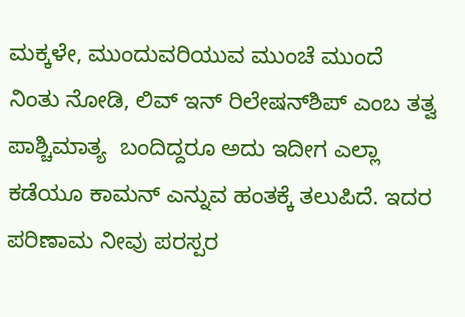ಮಕ್ಕಳೇ, ಮುಂದುವರಿಯುವ ಮುಂಚೆ ಮುಂದೆ ನಿಂತು ನೋಡಿ, ಲಿವ್ ಇನ್ ರಿಲೇಷನ್‍ಶಿಪ್ ಎಂಬ ತತ್ವ ಪಾಶ್ಚಿಮಾತ್ಯ  ಬಂದಿದ್ದರೂ ಅದು ಇದೀಗ ಎಲ್ಲಾ ಕಡೆಯೂ ಕಾಮನ್ ಎನ್ನುವ ಹಂತಕ್ಕೆ ತಲುಪಿದೆ. ಇದರ ಪರಿಣಾಮ ನೀವು ಪರಸ್ಪರ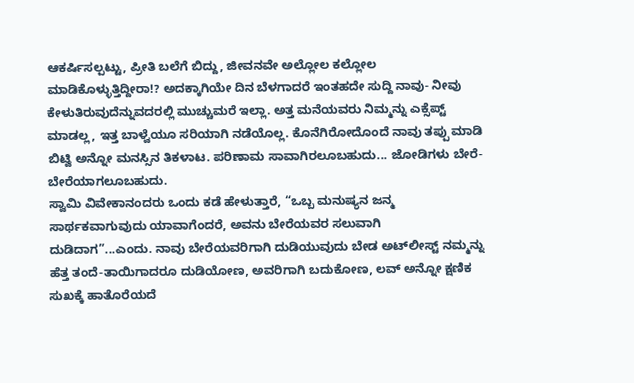ಆಕರ್ಷಿಸಲ್ಪಟ್ಟು, ಪ್ರೀತಿ ಬಲೆಗೆ ಬಿದ್ದು, ಜೀವನವೇ ಅಲ್ಲೋಲ ಕಲ್ಲೋಲ ಮಾಡಿಕೊಳ್ಳುತ್ತಿದ್ದೀರಾ!? ಅದಕ್ಕಾಗಿಯೇ ದಿನ ಬೆಳಗಾದರೆ ಇಂತಹದೇ ಸುದ್ದಿ ನಾವು- ನೀವು ಕೇಳುತಿರುವುದೆನ್ನುವದರಲ್ಲಿ ಮುಚ್ಚುಮರೆ ಇಲ್ಲಾ. ಅತ್ತ ಮನೆಯವರು ನಿಮ್ಮನ್ನು ಎಕ್ಸೆಪ್ಟ್ ಮಾಡಲ್ಲ, ಇತ್ತ ಬಾಳ್ವೆಯೂ ಸರಿಯಾಗಿ ನಡೆಯೊಲ್ಲ. ಕೊನೆಗಿರೋದೊಂದೆ ನಾವು ತಪ್ಪು ಮಾಡಿ ಬಿಟ್ವಿ ಅನ್ನೋ ಮನಸ್ಸಿನ ತಿಕಳಾಟ. ಪರಿಣಾಮ ಸಾವಾಗಿರಲೂಬಹುದು... ಜೋಡಿಗಳು ಬೇರೆ-ಬೇರೆಯಾಗಲೂಬಹುದು.
ಸ್ವಾಮಿ ವಿವೇಕಾನಂದರು ಒಂದು ಕಡೆ ಹೇಳುತ್ತಾರೆ, “ಒಬ್ಬ ಮನುಷ್ಯನ ಜನ್ಮ ಸಾರ್ಥಕವಾಗುವುದು ಯಾವಾಗೆಂದರೆ, ಅವನು ಬೇರೆಯವರ ಸಲುವಾಗಿ ದುಡಿದಾಗ”...ಎಂದು. ನಾವು ಬೇರೆಯವರಿಗಾಗಿ ದುಡಿಯುವುದು ಬೇಡ ಅಟ್‍ಲೀಸ್ಟ್ ನಮ್ಮನ್ನು ಹೆತ್ತ ತಂದೆ-ತಾಯಿಗಾದರೂ ದುಡಿಯೋಣ, ಅವರಿಗಾಗಿ ಬದುಕೋಣ, ಲವ್ ಅನ್ನೋ ಕ್ಷಣಿಕ ಸುಖಕ್ಕೆ ಹಾತೊರೆಯದೆ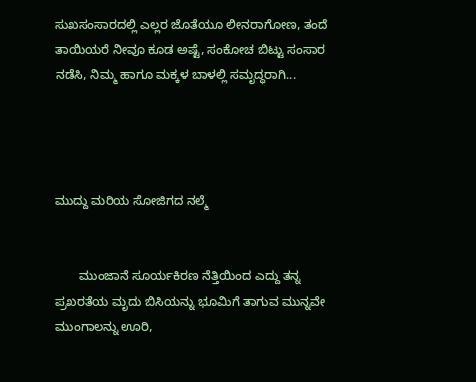ಸುಖಸಂಸಾರದಲ್ಲಿ ಎಲ್ಲರ ಜೊತೆಯೂ ಲೀನರಾಗೋಣ, ತಂದೆ ತಾಯಿಯರೆ ನೀವೂ ಕೂಡ ಅಷ್ಟೆ, ಸಂಕೋಚ ಬಿಟ್ಟು ಸಂಸಾರ ನಡೆಸಿ, ನಿಮ್ಮ ಹಾಗೂ ಮಕ್ಕಳ ಬಾಳಲ್ಲಿ ಸಮೃದ್ಧರಾಗಿ...




ಮುದ್ದು ಮರಿಯ ಸೋಜಿಗದ ನಲ್ಮೆ


       ಮುಂಜಾನೆ ಸೂರ್ಯಕಿರಣ ನೆತ್ತಿಯಿಂದ ಎದ್ದು ತನ್ನ ಪ್ರಖರತೆಯ ಮೃದು ಬಿಸಿಯನ್ನು ಭೂಮಿಗೆ ತಾಗುವ ಮುನ್ನವೇ ಮುಂಗಾಲನ್ನು ಊರಿ,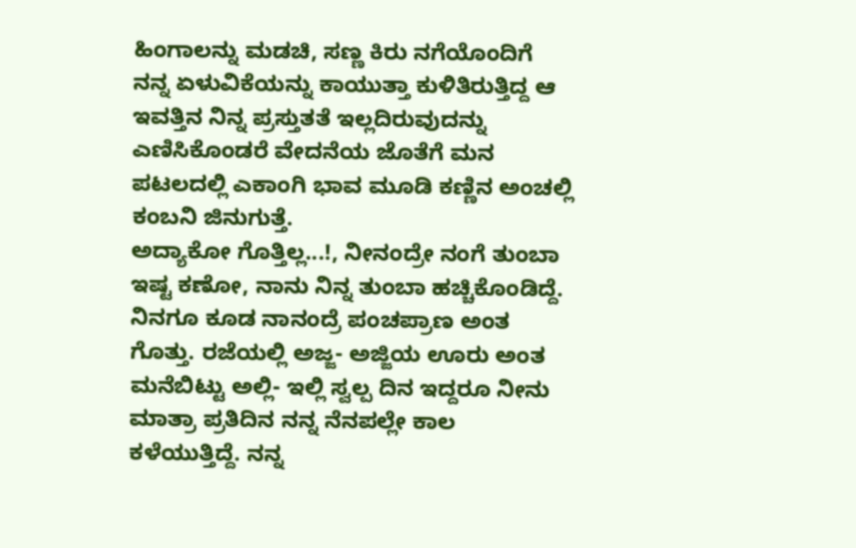ಹಿಂಗಾಲನ್ನು ಮಡಚಿ, ಸಣ್ಣ ಕಿರು ನಗೆಯೊಂದಿಗೆ ನನ್ನ ಏಳುವಿಕೆಯನ್ನು ಕಾಯುತ್ತಾ ಕುಳಿತಿರುತ್ತಿದ್ದ ಆ ಇವತ್ತಿನ ನಿನ್ನ ಪ್ರಸ್ತುತತೆ ಇಲ್ಲದಿರುವುದನ್ನು ಎಣಿಸಿಕೊಂಡರೆ ವೇದನೆಯ ಜೊತೆಗೆ ಮನ ಪಟಲದಲ್ಲಿ ಎಕಾಂಗಿ ಭಾವ ಮೂಡಿ ಕಣ್ಣಿನ ಅಂಚಲ್ಲಿ ಕಂಬನಿ ಜಿನುಗುತ್ತೆ.
ಅದ್ಯಾಕೋ ಗೊತ್ತಿಲ್ಲ...!, ನೀನಂದ್ರೇ ನಂಗೆ ತುಂಬಾ ಇಷ್ಟ ಕಣೋ, ನಾನು ನಿನ್ನ ತುಂಬಾ ಹಚ್ಚಿಕೊಂಡಿದ್ದೆ. ನಿನಗೂ ಕೂಡ ನಾನಂದ್ರೆ ಪಂಚಪ್ರಾಣ ಅಂತ ಗೊತ್ತು. ರಜೆಯಲ್ಲಿ ಅಜ್ಜ- ಅಜ್ಜಿಯ ಊರು ಅಂತ ಮನೆಬಿಟ್ಟು ಅಲ್ಲಿ- ಇಲ್ಲಿ ಸ್ವಲ್ಪ ದಿನ ಇದ್ದರೂ ನೀನು ಮಾತ್ರಾ ಪ್ರತಿದಿನ ನನ್ನ ನೆನಪಲ್ಲೇ ಕಾಲ ಕಳೆಯುತ್ತಿದ್ದೆ. ನನ್ನ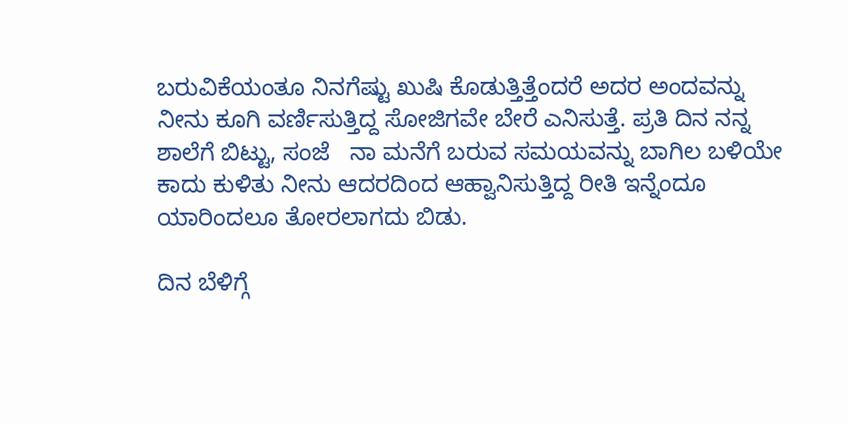ಬರುವಿಕೆಯಂತೂ ನಿನಗೆಷ್ಟು ಖುಷಿ ಕೊಡುತ್ತಿತ್ತೆಂದರೆ ಅದರ ಅಂದವನ್ನು ನೀನು ಕೂಗಿ ವರ್ಣಿಸುತ್ತಿದ್ದ ಸೋಜಿಗವೇ ಬೇರೆ ಎನಿಸುತ್ತೆ. ಪ್ರತಿ ದಿನ ನನ್ನ ಶಾಲೆಗೆ ಬಿಟ್ಟು, ಸಂಜೆ   ನಾ ಮನೆಗೆ ಬರುವ ಸಮಯವನ್ನು ಬಾಗಿಲ ಬಳಿಯೇ ಕಾದು ಕುಳಿತು ನೀನು ಆದರದಿಂದ ಆಹ್ವಾನಿಸುತ್ತಿದ್ದ ರೀತಿ ಇನ್ನೆಂದೂ ಯಾರಿಂದಲೂ ತೋರಲಾಗದು ಬಿಡು.

ದಿನ ಬೆಳಿಗ್ಗೆ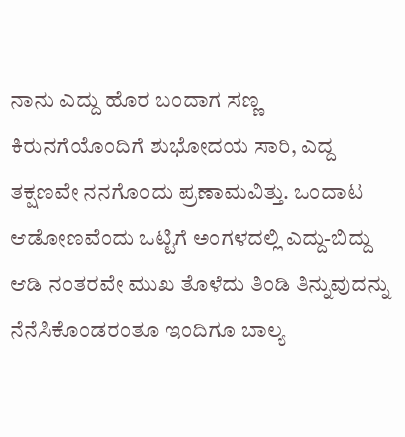ನಾನು ಎದ್ದು ಹೊರ ಬಂದಾಗ ಸಣ್ಣ ಕಿರುನಗೆಯೊಂದಿಗೆ ಶುಭೋದಯ ಸಾರಿ, ಎದ್ದ ತಕ್ಷಣವೇ ನನಗೊಂದು ಪ್ರಣಾಮವಿತ್ತು. ಒಂದಾಟ ಆಡೋಣವೆಂದು ಒಟ್ಟಿಗೆ ಅಂಗಳದಲ್ಲಿ ಎದ್ದು-ಬಿದ್ದು ಆಡಿ ನಂತರವೇ ಮುಖ ತೊಳೆದು ತಿಂಡಿ ತಿನ್ನುವುದನ್ನು ನೆನೆಸಿಕೊಂಡರಂತೂ ಇಂದಿಗೂ ಬಾಲ್ಯ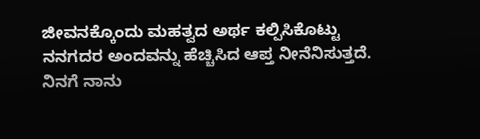ಜೀವನಕ್ಕೊಂದು ಮಹತ್ವದ ಅರ್ಥ ಕಲ್ಪಿಸಿಕೊಟ್ಟು ನನಗದರ ಅಂದವನ್ನು ಹೆಚ್ಚಿಸಿದ ಆಪ್ತ ನೀನೆನಿಸುತ್ತದೆ. ನಿನಗೆ ನಾನು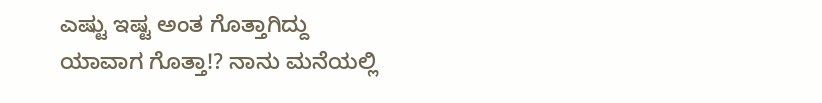ಎಷ್ಟು ಇಷ್ಟ ಅಂತ ಗೊತ್ತಾಗಿದ್ದು ಯಾವಾಗ ಗೊತ್ತಾ!? ನಾನು ಮನೆಯಲ್ಲಿ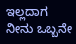ಇಲ್ಲದಾಗ ನೀನು ಒಬ್ಬನೇ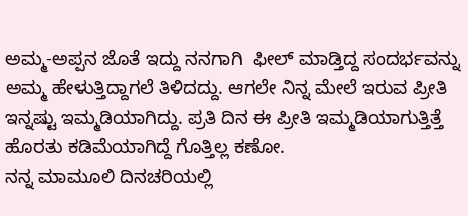ಅಮ್ಮ-ಅಪ್ಪನ ಜೊತೆ ಇದ್ದು ನನಗಾಗಿ  ಫೀಲ್ ಮಾಡ್ತಿದ್ದ ಸಂದರ್ಭವನ್ನು ಅಮ್ಮ ಹೇಳುತ್ತಿದ್ದಾಗಲೆ ತಿಳಿದದ್ದು. ಆಗಲೇ ನಿನ್ನ ಮೇಲೆ ಇರುವ ಪ್ರೀತಿ ಇನ್ನಷ್ಟು ಇಮ್ಮಡಿಯಾಗಿದ್ದು. ಪ್ರತಿ ದಿನ ಈ ಪ್ರೀತಿ ಇಮ್ಮಡಿಯಾಗುತ್ತಿತ್ತೆ ಹೊರತು ಕಡಿಮೆಯಾಗಿದ್ದೆ ಗೊತ್ತಿಲ್ಲ ಕಣೋ.
ನನ್ನ ಮಾಮೂಲಿ ದಿನಚರಿಯಲ್ಲಿ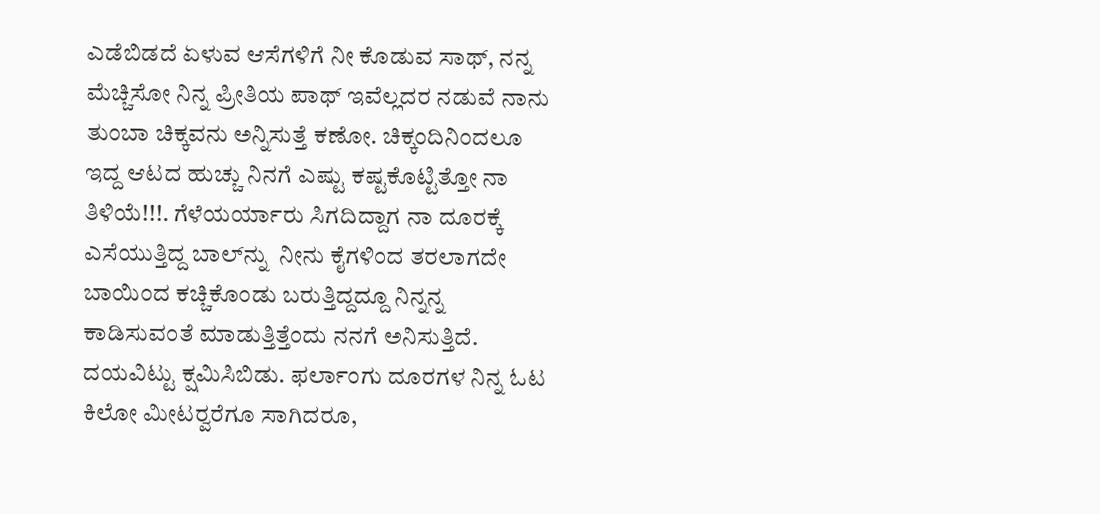ಎಡೆಬಿಡದೆ ಏಳುವ ಆಸೆಗಳಿಗೆ ನೀ ಕೊಡುವ ಸಾಥ್, ನನ್ನ ಮೆಚ್ಚಿಸೋ ನಿನ್ನ ಪ್ರೀತಿಯ ಪಾಥ್ ಇವೆಲ್ಲದರ ನಡುವೆ ನಾನು ತುಂಬಾ ಚಿಕ್ಕವನು ಅನ್ನಿಸುತ್ತೆ ಕಣೋ. ಚಿಕ್ಕಂದಿನಿಂದಲೂ ಇದ್ದ ಆಟದ ಹುಚ್ಚು ನಿನಗೆ ಎಷ್ಟು ಕಷ್ಟಕೊಟ್ಟಿತ್ತೋ ನಾ ತಿಳಿಯೆ!!!. ಗೆಳೆಯರ್ಯಾರು ಸಿಗದಿದ್ದಾಗ ನಾ ದೂರಕ್ಕೆ ಎಸೆಯುತ್ತಿದ್ದ ಬಾಲ್‍ನ್ನು  ನೀನು ಕೈಗಳಿಂದ ತರಲಾಗದೇ ಬಾಯಿಂದ ಕಚ್ಚಿಕೊಂಡು ಬರುತ್ತಿದ್ದದ್ದೂ ನಿನ್ನನ್ನ ಕಾಡಿಸುವಂತೆ ಮಾಡುತ್ತಿತ್ತೆಂದು ನನಗೆ ಅನಿಸುತ್ತಿದೆ. ದಯವಿಟ್ಟು ಕ್ಷಮಿಸಿಬಿಡು. ಫರ್ಲಾಂಗು ದೂರಗಳ ನಿನ್ನ ಓಟ ಕಿಲೋ ಮೀಟರ್‍ವರೆಗೂ ಸಾಗಿದರೂ,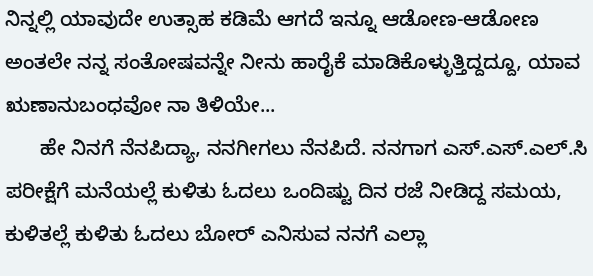ನಿನ್ನಲ್ಲಿ ಯಾವುದೇ ಉತ್ಸಾಹ ಕಡಿಮೆ ಆಗದೆ ಇನ್ನೂ ಆಡೋಣ-ಆಡೋಣ ಅಂತಲೇ ನನ್ನ ಸಂತೋಷವನ್ನೇ ನೀನು ಹಾರೈಕೆ ಮಾಡಿಕೊಳ್ಳುತ್ತಿದ್ದದ್ದೂ, ಯಾವ ಋಣಾನುಬಂಧವೋ ನಾ ತಿಳಿಯೇ...
      ಹೇ ನಿನಗೆ ನೆನಪಿದ್ಯಾ, ನನಗೀಗಲು ನೆನಪಿದೆ. ನನಗಾಗ ಎಸ್.ಎಸ್.ಎಲ್.ಸಿ ಪರೀಕ್ಷೆಗೆ ಮನೆಯಲ್ಲೆ ಕುಳಿತು ಓದಲು ಒಂದಿಷ್ಟು ದಿನ ರಜೆ ನೀಡಿದ್ದ ಸಮಯ, ಕುಳಿತಲ್ಲೆ ಕುಳಿತು ಓದಲು ಬೋರ್ ಎನಿಸುವ ನನಗೆ ಎಲ್ಲಾ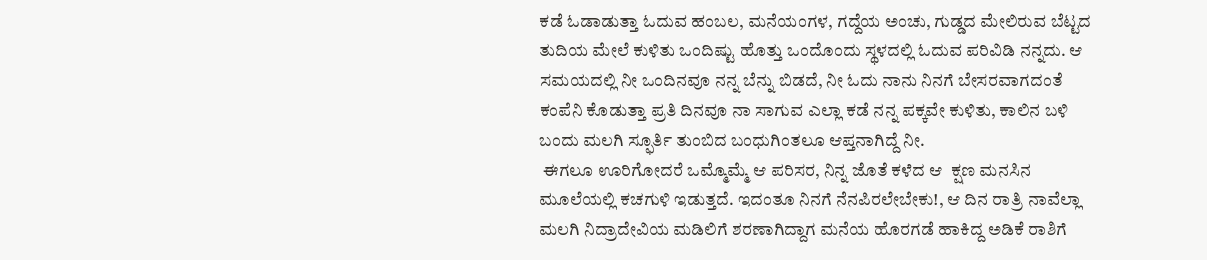ಕಡೆ ಓಡಾಡುತ್ತಾ ಓದುವ ಹಂಬಲ, ಮನೆಯಂಗಳ, ಗದ್ದೆಯ ಅಂಚು, ಗುಡ್ಡದ ಮೇಲಿರುವ ಬೆಟ್ಟದ ತುದಿಯ ಮೇಲೆ ಕುಳಿತು ಒಂದಿಷ್ಟು ಹೊತ್ತು ಒಂದೊಂದು ಸ್ಥಳದಲ್ಲಿ ಓದುವ ಪರಿವಿಡಿ ನನ್ನದು. ಆ ಸಮಯದಲ್ಲಿ ನೀ ಒಂದಿನವೂ ನನ್ನ ಬೆನ್ನು ಬಿಡದೆ, ನೀ ಓದು ನಾನು ನಿನಗೆ ಬೇಸರವಾಗದಂತೆ ಕಂಪೆನಿ ಕೊಡುತ್ತಾ ಪ್ರತಿ ದಿನವೂ ನಾ ಸಾಗುವ ಎಲ್ಲಾ ಕಡೆ ನನ್ನ ಪಕ್ಕವೇ ಕುಳಿತು, ಕಾಲಿನ ಬಳಿ ಬಂದು ಮಲಗಿ ಸ್ಫೂರ್ತಿ ತುಂಬಿದ ಬಂಧುಗಿಂತಲೂ ಆಪ್ತನಾಗಿದ್ದೆ ನೀ.
 ಈಗಲೂ ಊರಿಗೋದರೆ ಒಮ್ಮೊಮ್ಮೆ ಆ ಪರಿಸರ, ನಿನ್ನ ಜೊತೆ ಕಳೆದ ಆ  ಕ್ಷಣ ಮನಸಿನ ಮೂಲೆಯಲ್ಲಿ ಕಚಗುಳಿ ಇಡುತ್ತದೆ. ಇದಂತೂ ನಿನಗೆ ನೆನಪಿರಲೇಬೇಕು!, ಆ ದಿನ ರಾತ್ರಿ ನಾವೆಲ್ಲಾ ಮಲಗಿ ನಿದ್ರಾದೇವಿಯ ಮಡಿಲಿಗೆ ಶರಣಾಗಿದ್ದಾಗ ಮನೆಯ ಹೊರಗಡೆ ಹಾಕಿದ್ದ ಅಡಿಕೆ ರಾಶಿಗೆ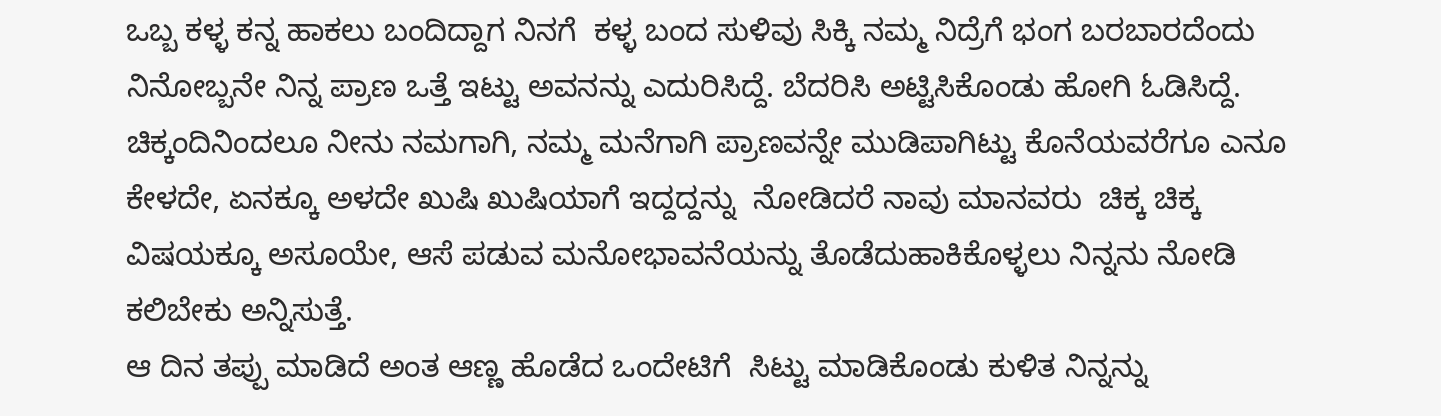ಒಬ್ಬ ಕಳ್ಳ ಕನ್ನ ಹಾಕಲು ಬಂದಿದ್ದಾಗ ನಿನಗೆ  ಕಳ್ಳ ಬಂದ ಸುಳಿವು ಸಿಕ್ಕಿ ನಮ್ಮ ನಿದ್ರೆಗೆ ಭಂಗ ಬರಬಾರದೆಂದು ನಿನೋಬ್ಬನೇ ನಿನ್ನ ಪ್ರಾಣ ಒತ್ತೆ ಇಟ್ಟು ಅವನನ್ನು ಎದುರಿಸಿದ್ದೆ. ಬೆದರಿಸಿ ಅಟ್ಟಿಸಿಕೊಂಡು ಹೋಗಿ ಓಡಿಸಿದ್ದೆ. ಚಿಕ್ಕಂದಿನಿಂದಲೂ ನೀನು ನಮಗಾಗಿ, ನಮ್ಮ ಮನೆಗಾಗಿ ಪ್ರಾಣವನ್ನೇ ಮುಡಿಪಾಗಿಟ್ಟು ಕೊನೆಯವರೆಗೂ ಎನೂ ಕೇಳದೇ, ಏನಕ್ಕೂ ಅಳದೇ ಖುಷಿ ಖುಷಿಯಾಗೆ ಇದ್ದದ್ದನ್ನು  ನೋಡಿದರೆ ನಾವು ಮಾನವರು  ಚಿಕ್ಕ ಚಿಕ್ಕ ವಿಷಯಕ್ಕೂ ಅಸೂಯೇ, ಆಸೆ ಪಡುವ ಮನೋಭಾವನೆಯನ್ನು ತೊಡೆದುಹಾಕಿಕೊಳ್ಳಲು ನಿನ್ನನು ನೋಡಿ ಕಲಿಬೇಕು ಅನ್ನಿಸುತ್ತೆ.
ಆ ದಿನ ತಪ್ಪು ಮಾಡಿದೆ ಅಂತ ಆಣ್ಣ ಹೊಡೆದ ಒಂದೇಟಿಗೆ  ಸಿಟ್ಟು ಮಾಡಿಕೊಂಡು ಕುಳಿತ ನಿನ್ನನ್ನು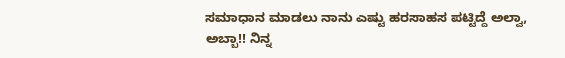ಸಮಾಧಾನ ಮಾಡಲು ನಾನು ಎಷ್ಟು ಹರಸಾಹಸ ಪಟ್ಟಿದ್ದೆ ಅಲ್ವಾ, ಅಬ್ಬಾ!! ನಿನ್ನ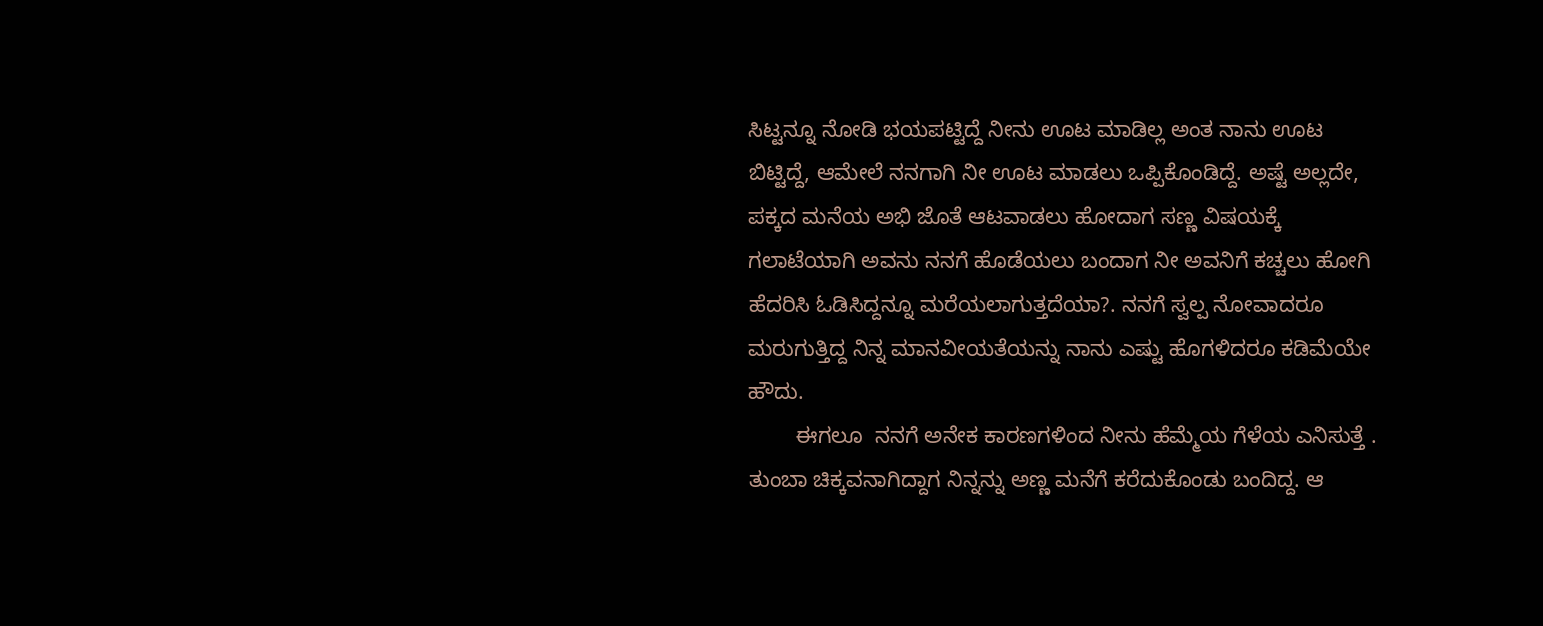ಸಿಟ್ಟನ್ನೂ ನೋಡಿ ಭಯಪಟ್ಟಿದ್ದೆ ನೀನು ಊಟ ಮಾಡಿಲ್ಲ ಅಂತ ನಾನು ಊಟ ಬಿಟ್ಟಿದ್ದೆ, ಆಮೇಲೆ ನನಗಾಗಿ ನೀ ಊಟ ಮಾಡಲು ಒಪ್ಪಿಕೊಂಡಿದ್ದೆ. ಅಷ್ಟೆ ಅಲ್ಲದೇ, ಪಕ್ಕದ ಮನೆಯ ಅಭಿ ಜೊತೆ ಆಟವಾಡಲು ಹೋದಾಗ ಸಣ್ಣ ವಿಷಯಕ್ಕೆ ಗಲಾಟೆಯಾಗಿ ಅವನು ನನಗೆ ಹೊಡೆಯಲು ಬಂದಾಗ ನೀ ಅವನಿಗೆ ಕಚ್ಚಲು ಹೋಗಿ ಹೆದರಿಸಿ ಓಡಿಸಿದ್ದನ್ನೂ ಮರೆಯಲಾಗುತ್ತದೆಯಾ?. ನನಗೆ ಸ್ವಲ್ಪ ನೋವಾದರೂ ಮರುಗುತ್ತಿದ್ದ ನಿನ್ನ ಮಾನವೀಯತೆಯನ್ನು ನಾನು ಎಷ್ಟು ಹೊಗಳಿದರೂ ಕಡಿಮೆಯೇ ಹೌದು.
        ಈಗಲೂ  ನನಗೆ ಅನೇಕ ಕಾರಣಗಳಿಂದ ನೀನು ಹೆಮ್ಮೆಯ ಗೆಳೆಯ ಎನಿಸುತ್ತೆ . ತುಂಬಾ ಚಿಕ್ಕವನಾಗಿದ್ದಾಗ ನಿನ್ನನ್ನು ಅಣ್ಣ ಮನೆಗೆ ಕರೆದುಕೊಂಡು ಬಂದಿದ್ದ. ಆ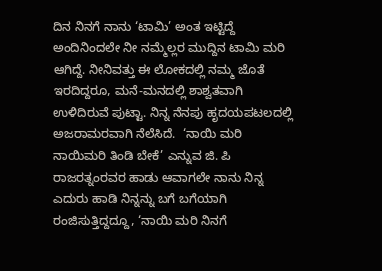ದಿನ ನಿನಗೆ ನಾನು ‘ಟಾಮಿ’ ಅಂತ ಇಟ್ಟಿದ್ದೆ ಅಂದಿನಿಂದಲೇ ನೀ ನಮ್ಮೆಲ್ಲರ ಮುದ್ದಿನ ಟಾಮಿ ಮರಿ ಆಗಿದ್ದೆ. ನೀನಿವತ್ತು ಈ ಲೋಕದಲ್ಲಿ ನಮ್ಮ ಜೊತೆ ಇರದಿದ್ದರೂ, ಮನೆ-ಮನದಲ್ಲಿ ಶಾಶ್ವತವಾಗಿ ಉಳಿದಿರುವೆ ಪುಟ್ಟಾ. ನಿನ್ನ ನೆನಪು ಹೃದಯಪಟಲದಲ್ಲಿ ಅಜರಾಮರವಾಗಿ ನೆಲೆಸಿದೆ.  ‘ನಾಯಿ ಮರಿ ನಾಯಿಮರಿ ತಿಂಡಿ ಬೇಕೆ’ ಎನ್ನುವ ಜಿ. ಪಿ ರಾಜರತ್ನಂರವರ ಹಾಡು ಆವಾಗಲೇ ನಾನು ನಿನ್ನ ಎದುರು ಹಾಡಿ ನಿನ್ನನ್ನು ಬಗೆ ಬಗೆಯಾಗಿ ರಂಜಿಸುತ್ತಿದ್ದದ್ದೂ, ‘ನಾಯಿ ಮರಿ ನಿನಗೆ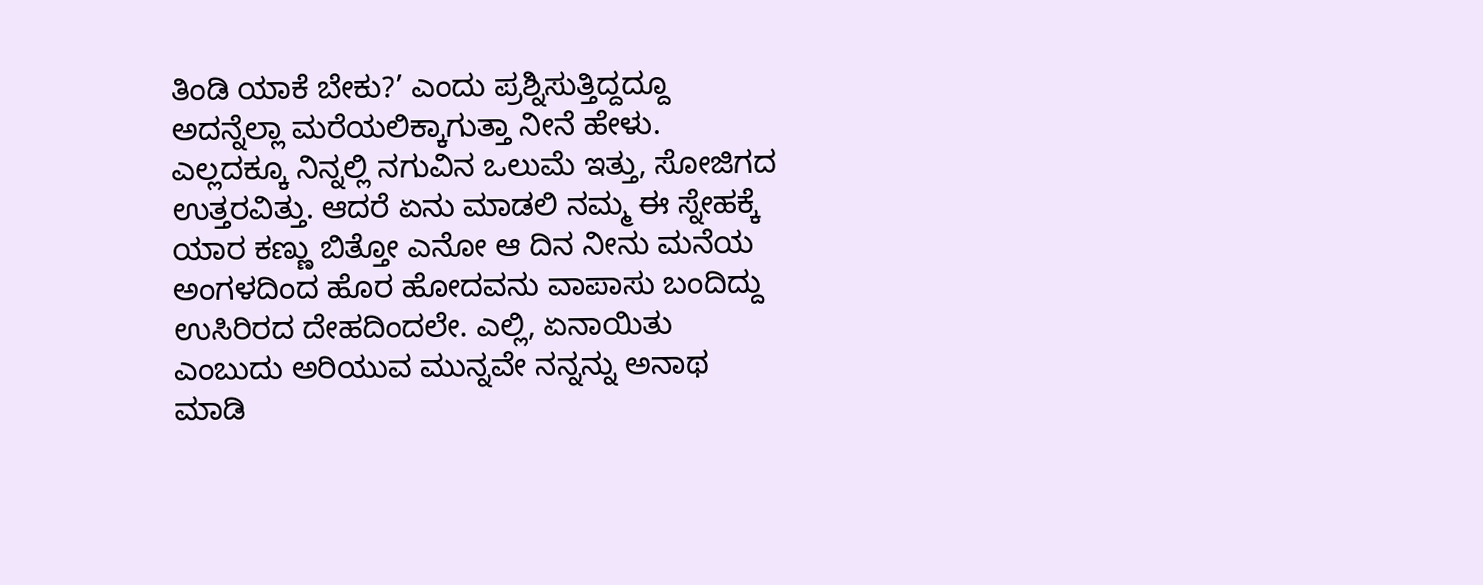ತಿಂಡಿ ಯಾಕೆ ಬೇಕು?’ ಎಂದು ಪ್ರಶ್ನಿಸುತ್ತಿದ್ದದ್ದೂ ಅದನ್ನೆಲ್ಲಾ ಮರೆಯಲಿಕ್ಕಾಗುತ್ತಾ ನೀನೆ ಹೇಳು. ಎಲ್ಲದಕ್ಕೂ ನಿನ್ನಲ್ಲಿ ನಗುವಿನ ಒಲುಮೆ ಇತ್ತು, ಸೋಜಿಗದ ಉತ್ತರವಿತ್ತು. ಆದರೆ ಏನು ಮಾಡಲಿ ನಮ್ಮ ಈ ಸ್ನೇಹಕ್ಕೆ ಯಾರ ಕಣ್ಣು ಬಿತ್ತೋ ಎನೋ ಆ ದಿನ ನೀನು ಮನೆಯ ಅಂಗಳದಿಂದ ಹೊರ ಹೋದವನು ವಾಪಾಸು ಬಂದಿದ್ದು ಉಸಿರಿರದ ದೇಹದಿಂದಲೇ. ಎಲ್ಲಿ, ಏನಾಯಿತು ಎಂಬುದು ಅರಿಯುವ ಮುನ್ನವೇ ನನ್ನನ್ನು ಅನಾಥ ಮಾಡಿ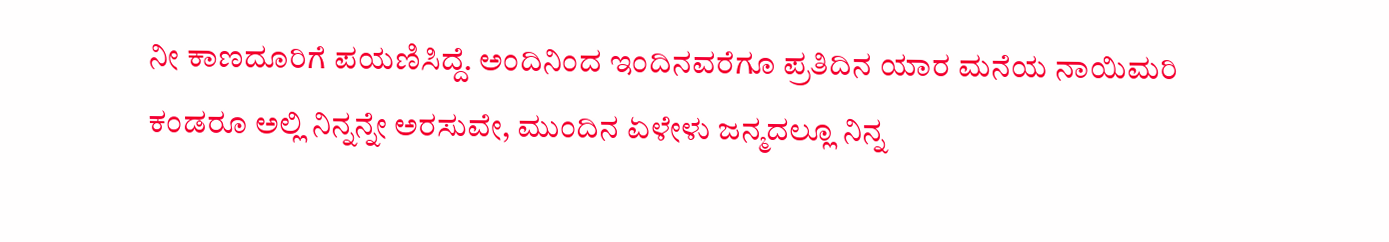ನೀ ಕಾಣದೂರಿಗೆ ಪಯಣಿಸಿದ್ದೆ. ಅಂದಿನಿಂದ ಇಂದಿನವರೆಗೂ ಪ್ರತಿದಿನ ಯಾರ ಮನೆಯ ನಾಯಿಮರಿ ಕಂಡರೂ ಅಲ್ಲಿ ನಿನ್ನನ್ನೇ ಅರಸುವೇ, ಮುಂದಿನ ಏಳೇಳು ಜನ್ಮದಲ್ಲೂ ನಿನ್ನ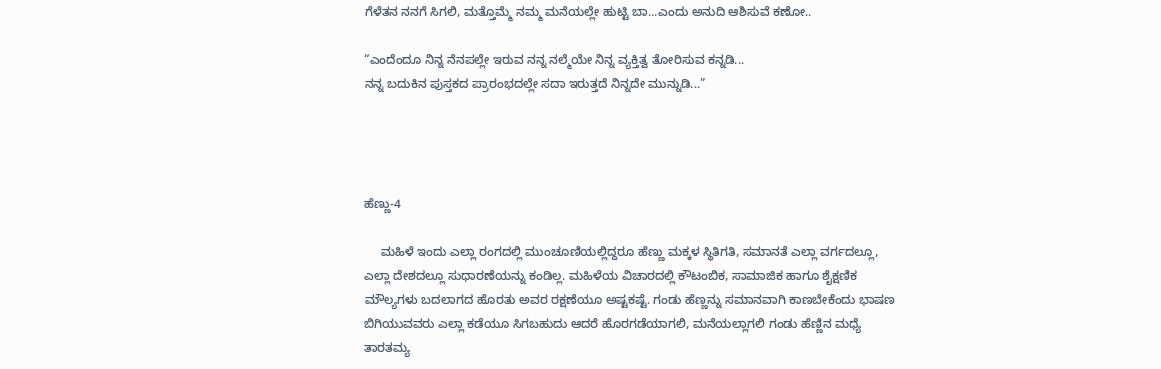ಗೆಳೆತನ ನನಗೆ ಸಿಗಲಿ, ಮತ್ತೊಮ್ಮೆ ನಮ್ಮ ಮನೆಯಲ್ಲೇ ಹುಟ್ಟಿ ಬಾ...ಎಂದು ಅನುದಿ ಆಶಿಸುವೆ ಕಣೋ..

“ಎಂದೆಂದೂ ನಿನ್ನ ನೆನಪಲ್ಲೇ ಇರುವ ನನ್ನ ನಲ್ಮೆಯೇ ನಿನ್ನ ವ್ಯಕ್ತಿತ್ವ ತೋರಿಸುವ ಕನ್ನಡಿ...
ನನ್ನ ಬದುಕಿನ ಪುಸ್ತಕದ ಪ್ರಾರಂಭದಲ್ಲೇ ಸದಾ ಇರುತ್ತದೆ ನಿನ್ನದೇ ಮುನ್ನುಡಿ...”




ಹೆಣ್ಣು-4

     ಮಹಿಳೆ ಇಂದು ಎಲ್ಲಾ ರಂಗದಲ್ಲಿ ಮುಂಚೂಣಿಯಲ್ಲಿದ್ದರೂ ಹೆಣ್ಣು ಮಕ್ಕಳ ಸ್ಥಿತಿಗತಿ, ಸಮಾನತೆ ಎಲ್ಲಾ ವರ್ಗದಲ್ಲೂ, ಎಲ್ಲಾ ದೇಶದಲ್ಲೂ ಸುಧಾರಣೆಯನ್ನು ಕಂಡಿಲ್ಲ. ಮಹಿಳೆಯ ವಿಚಾರದಲ್ಲಿ ಕೌಟಂಬಿಕ, ಸಾಮಾಜಿಕ ಹಾಗೂ ಶೈಕ್ಷಣಿಕ ಮೌಲ್ಯಗಳು ಬದಲಾಗದ ಹೊರತು ಅವರ ರಕ್ಷಣೆಯೂ ಅಷ್ಟಕಷ್ಟೆ. ಗಂಡು ಹೆಣ್ಣನ್ನು ಸಮಾನವಾಗಿ ಕಾಣಬೇಕೆಂದು ಭಾಷಣ ಬಿಗಿಯುವವರು ಎಲ್ಲಾ ಕಡೆಯೂ ಸಿಗಬಹುದು ಆದರೆ ಹೊರಗಡೆಯಾಗಲಿ, ಮನೆಯಲ್ಲಾಗಲಿ ಗಂಡು ಹೆಣ್ಣಿನ ಮಧ್ಯೆ ತಾರತಮ್ಯ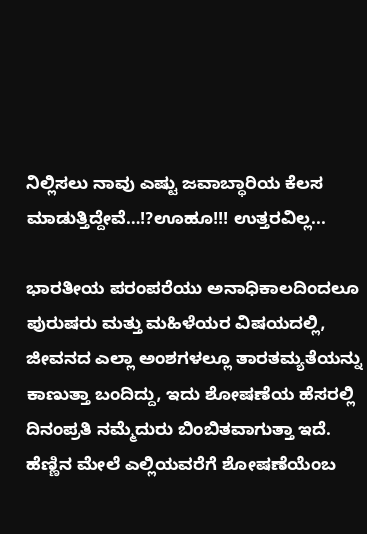ನಿಲ್ಲಿಸಲು ನಾವು ಎಷ್ಟು ಜವಾಬ್ಧಾರಿಯ ಕೆಲಸ ಮಾಡುತ್ತಿದ್ದೇವೆ…!?ಊಹೂ!!! ಉತ್ತರವಿಲ್ಲ...

ಭಾರತೀಯ ಪರಂಪರೆಯು ಅನಾಧಿಕಾಲದಿಂದಲೂ ಪುರುಷರು ಮತ್ತು ಮಹಿಳೆಯರ ವಿಷಯದಲ್ಲಿ, ಜೀವನದ ಎಲ್ಲಾ ಅಂಶಗಳಲ್ಲೂ ತಾರತಮ್ಯತೆಯನ್ನು ಕಾಣುತ್ತಾ ಬಂದಿದ್ದು, ಇದು ಶೋಷಣೆಯ ಹೆಸರಲ್ಲಿ ದಿನಂಪ್ರತಿ ನಮ್ಮೆದುರು ಬಿಂಬಿತವಾಗುತ್ತಾ ಇದೆ. ಹೆಣ್ಣಿನ ಮೇಲೆ ಎಲ್ಲಿಯವರೆಗೆ ಶೋಷಣೆಯೆಂಬ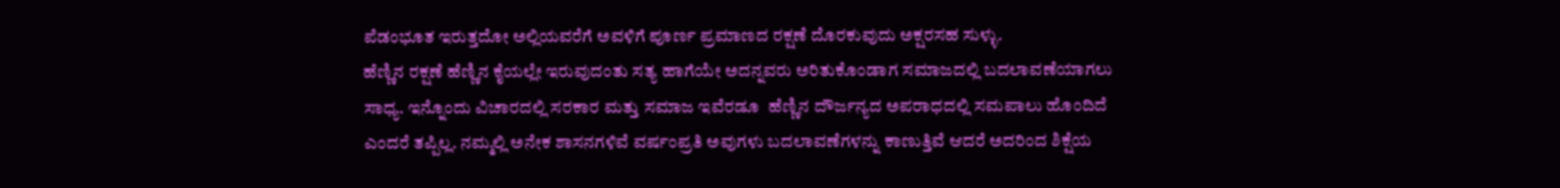ಪೆಡಂಭೂತ ಇರುತ್ತದೋ ಅಲ್ಲಿಯವರೆಗೆ ಅವಳಿಗೆ ಪೂರ್ಣ ಪ್ರಮಾಣದ ರಕ್ಷಣೆ ದೊರಕುವುದು ಅಕ್ಷರಸಹ ಸುಳ್ಳು.
ಹೆಣ್ಣಿನ ರಕ್ಷಣೆ ಹೆಣ್ಣಿನ ಕೈಯಲ್ಲೇ ಇರುವುದಂತು ಸತ್ಯ ಹಾಗೆಯೇ ಅದನ್ನವರು ಅರಿತುಕೊಂಡಾಗ ಸಮಾಜದಲ್ಲಿ ಬದಲಾವಣೆಯಾಗಲು ಸಾಧ್ಯ. ಇನ್ನೊಂದು ವಿಚಾರದಲ್ಲಿ ಸರಕಾರ ಮತ್ತು ಸಮಾಜ ಇವೆರಡೂ  ಹೆಣ್ಣಿನ ದೌರ್ಜನ್ಯದ ಅಪರಾಧದಲ್ಲಿ ಸಮಪಾಲು ಹೊಂದಿದೆ ಎಂದರೆ ತಪ್ಪಿಲ್ಲ. ನಮ್ಮಲ್ಲಿ ಅನೇಕ ಶಾಸನಗಳಿವೆ ವರ್ಷಂಪ್ರತಿ ಅವುಗಳು ಬದಲಾವಣೆಗಳನ್ನು ಕಾಣುತ್ತಿವೆ ಆದರೆ ಅದರಿಂದ ಶಿಕ್ಷೆಯ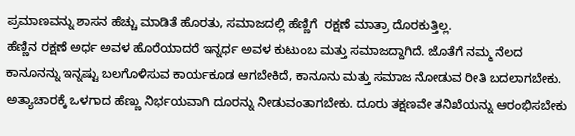ಪ್ರಮಾಣವನ್ನು ಶಾಸನ ಹೆಚ್ಚು ಮಾಡಿತೆ ಹೊರತು, ಸಮಾಜದಲ್ಲಿ ಹೆಣ್ಣಿಗೆ  ರಕ್ಷಣೆ ಮಾತ್ರಾ ದೊರಕುತ್ತಿಲ್ಲ.
ಹೆಣ್ಣಿನ ರಕ್ಷಣೆ ಅರ್ಧ ಅವಳ ಹೊರೆಯಾದರೆ ಇನ್ನರ್ಧ ಅವಳ ಕುಟುಂಬ ಮತ್ತು ಸಮಾಜದ್ದಾಗಿದೆ. ಜೊತೆಗೆ ನಮ್ಮ ನೆಲದ ಕಾನೂನನ್ನು ಇನ್ನಷ್ಟು ಬಲಗೊಳಿಸುವ ಕಾರ್ಯಕೂಡ ಆಗಬೇಕಿದೆ, ಕಾನೂನು ಮತ್ತು ಸಮಾಜ ನೋಡುವ ರೀತಿ ಬದಲಾಗಬೇಕು. ಅತ್ಯಾಚಾರಕ್ಕೆ ಒಳಗಾದ ಹೆಣ್ಣು ನಿರ್ಭಯವಾಗಿ ದೂರನ್ನು ನೀಡುವಂತಾಗಬೇಕು. ದೂರು ತಕ್ಷಣವೇ ತನಿಖೆಯನ್ನು ಆರಂಭಿಸಬೇಕು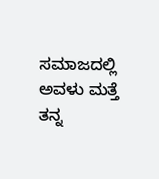ಸಮಾಜದಲ್ಲಿ ಅವಳು ಮತ್ತೆ ತನ್ನ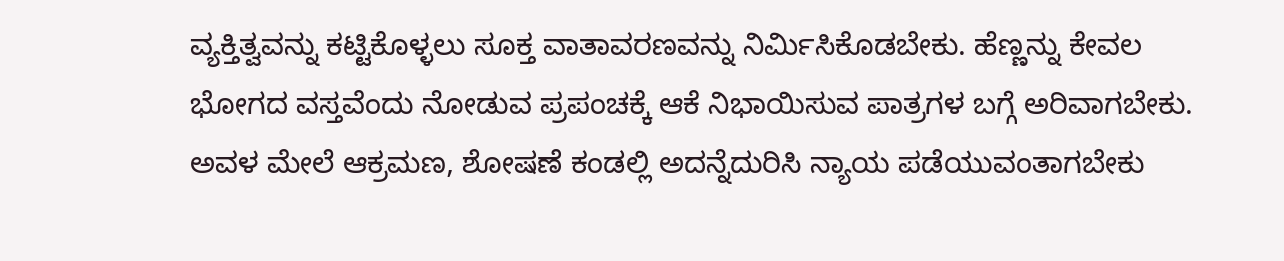ವ್ಯಕ್ತಿತ್ವವನ್ನು ಕಟ್ಟಿಕೊಳ್ಳಲು ಸೂಕ್ತ ವಾತಾವರಣವನ್ನು ನಿರ್ಮಿಸಿಕೊಡಬೇಕು. ಹೆಣ್ಣನ್ನು ಕೇವಲ ಭೋಗದ ವಸ್ತವೆಂದು ನೋಡುವ ಪ್ರಪಂಚಕ್ಕೆ ಆಕೆ ನಿಭಾಯಿಸುವ ಪಾತ್ರಗಳ ಬಗ್ಗೆ ಅರಿವಾಗಬೇಕು. ಅವಳ ಮೇಲೆ ಆಕ್ರಮಣ, ಶೋಷಣೆ ಕಂಡಲ್ಲಿ ಅದನ್ನೆದುರಿಸಿ ನ್ಯಾಯ ಪಡೆಯುವಂತಾಗಬೇಕು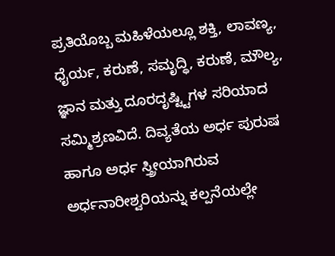ಪ್ರತಿಯೊಬ್ಬ ಮಹಿಳೆಯಲ್ಲೂ ಶಕ್ತಿ, ಲಾವಣ್ಯ, ಧೈರ್ಯ, ಕರುಣೆ, ಸಮೃದ್ಧಿ, ಕರುಣೆ, ಮೌಲ್ಯ, ಜ್ಞಾನ ಮತ್ತು ದೂರದೃಷ್ಟ್ಟಿಗಳ ಸರಿಯಾದ ಸಮ್ಮಿಶ್ರಣವಿದೆ. ದಿವ್ಯತೆಯ ಅರ್ಧ ಪುರುಷ ಹಾಗೂ ಅರ್ಧ ಸ್ತ್ರೀಯಾಗಿರುವ ಅರ್ಧನಾರೀಶ್ವರಿಯನ್ನು ಕಲ್ಪನೆಯಲ್ಲೇ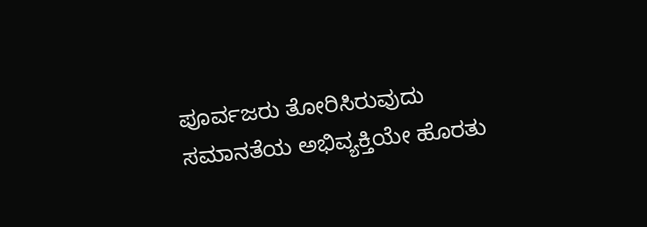ಪೂರ್ವಜರು ತೋರಿಸಿರುವುದು ಸಮಾನತೆಯ ಅಭಿವ್ಯಕ್ತಿಯೇ ಹೊರತು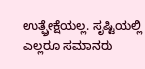ಉತ್ಫ್ರೇಕ್ಷೆಯಲ್ಲ. ಸೃಷ್ಟಿಯಲ್ಲಿ ಎಲ್ಲರೂ ಸಮಾನರು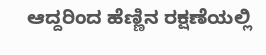ಆದ್ದರಿಂದ ಹೆಣ್ಣಿನ ರಕ್ಷಣೆಯಲ್ಲಿ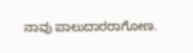ನಾವು ಪಾಲುದಾರರಾಗೋಣ.